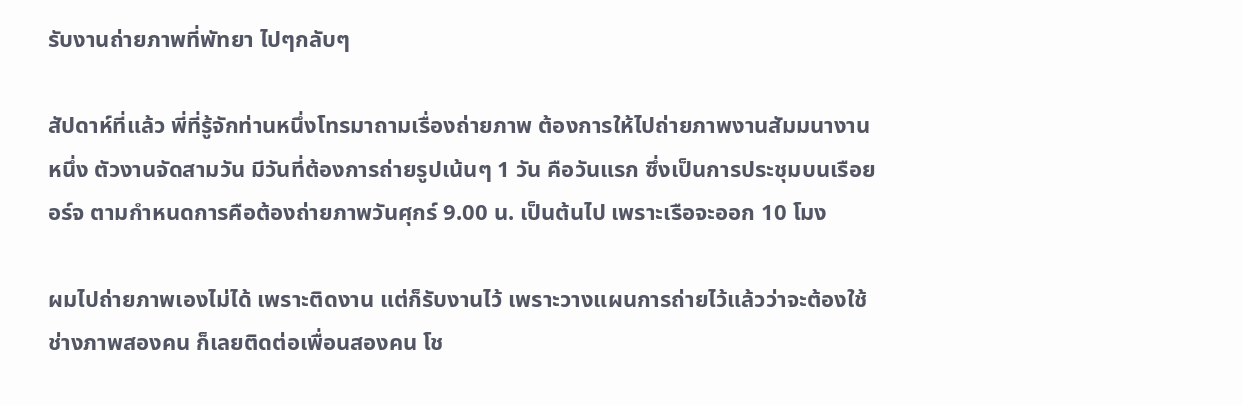รับงานถ่ายภาพที่พัทยา ไปๆกลับๆ

สัปดาห์ที่แล้ว พี่ที่รู้จักท่านหนึ่งโทรมาถามเรื่องถ่ายภาพ ต้องการให้ไปถ่ายภาพงานสัมมนางานหนึ่ง ตัวงานจัดสามวัน มีวันที่ต้องการถ่ายรูปเน้นๆ 1 วัน คือวันแรก ซึ่งเป็นการประชุมบนเรือยอร์จ ตามกำหนดการคือต้องถ่ายภาพวันศุกร์ 9.00 น. เป็นต้นไป เพราะเรือจะออก 10 โมง

ผมไปถ่ายภาพเองไม่ได้ เพราะติดงาน แต่ก็รับงานไว้ เพราะวางแผนการถ่ายไว้แล้วว่าจะต้องใช้ช่างภาพสองคน ก็เลยติดต่อเพื่อนสองคน โช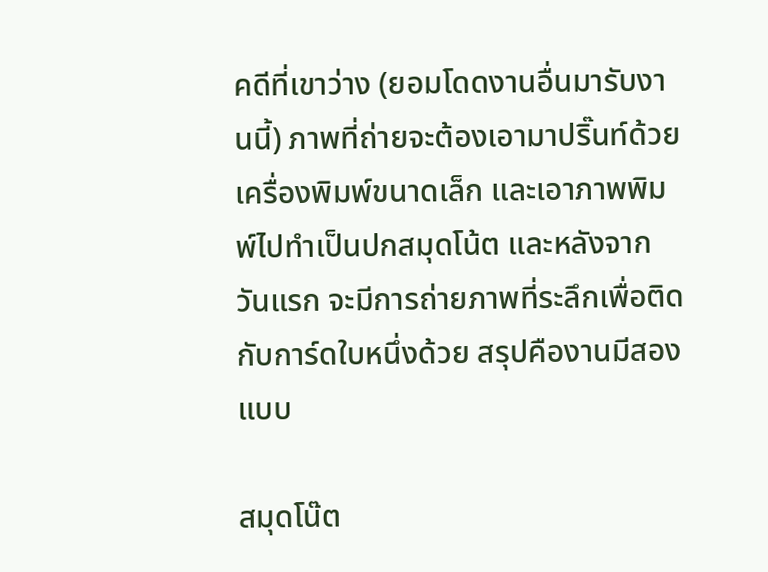คดีที่เขาว่าง (ยอมโดดงานอื่นมารับงานนี้) ภาพที่ถ่ายจะต้องเอามาปริ๊นท์ด้วยเครื่องพิมพ์ขนาดเล็ก และเอาภาพพิมพ์ไปทำเป็นปกสมุดโน้ต และหลังจากวันแรก จะมีการถ่ายภาพที่ระลึกเพื่อติดกับการ์ดใบหนึ่งด้วย สรุปคืองานมีสองแบบ

สมุดโน๊ต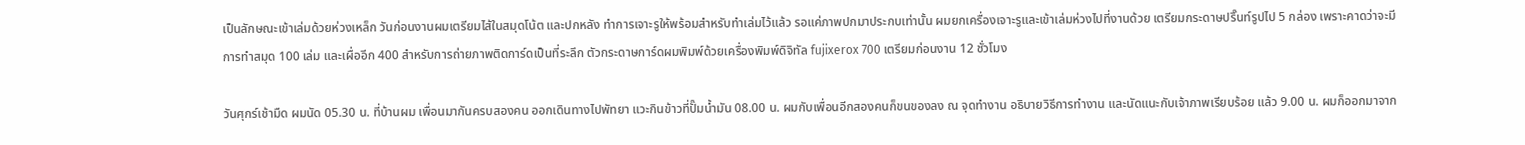เป็นลักษณะเข้าเล่มด้วยห่วงเหล็ก วันก่อนงานผมเตรียมไส้ในสมุดโน้ต และปกหลัง ทำการเจาะรูให้พร้อมสำหรับทำเล่มไว้แล้ว รอแค่ภาพปกมาประกบเท่านั้น ผมยกเครื่องเจาะรูและเข้าเล่มห่วงไปที่งานด้วย เตรียมกระดาษปริ๊นท์รูปไป 5 กล่อง เพราะคาดว่าจะมีการทำสมุด 100 เล่ม และเผื่ออีก 400 สำหรับการถ่ายภาพติดการ์ดเป็นที่ระลึก ตัวกระดาษการ์ดผมพิมพ์ด้วยเครื่องพิมพ์ดิจิทัล fujixerox 700 เตรียมก่อนงาน 12 ชั่วโมง

วันศุกร์เช้ามืด ผมนัด 05.30 น. ที่บ้านผม เพื่อนมากันครบสองคน ออกเดินทางไปพัทยา แวะกินข้าวที่ปั๊มน้ำมัน 08.00 น. ผมกับเพื่อนอีกสองคนก็ขนของลง ณ จุดทำงาน อธิบายวิธีการทำงาน และนัดแนะกับเจ้าภาพเรียบร้อย แล้ว 9.00 น. ผมก็ออกมาจาก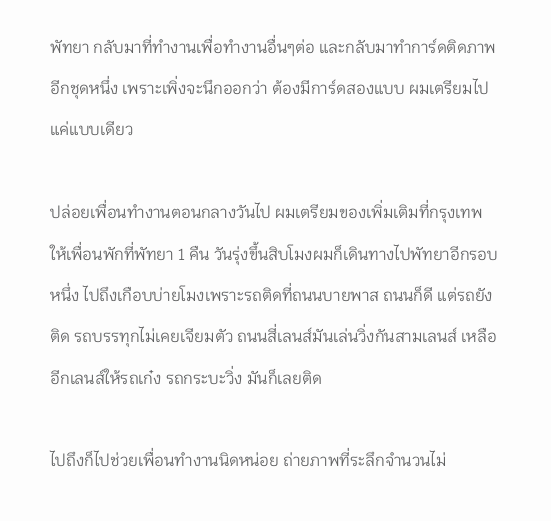พัทยา กลับมาที่ทำงานเพื่อทำงานอื่นๆต่อ และกลับมาทำการ์ดติดภาพอีกชุดหนึ่ง เพราะเพิ่งจะนึกออกว่า ต้องมีการ์ดสองแบบ ผมเตรียมไปแค่แบบเดียว

ปล่อยเพื่อนทำงานตอนกลางวันไป ผมเตรียมของเพิ่มเติมที่กรุงเทพ ให้เพื่อนพักที่พัทยา 1 คืน วันรุ่งขึ้นสิบโมงผมก็เดินทางไปพัทยาอีกรอบหนึ่ง ไปถึงเกือบบ่ายโมงเพราะรถติดที่ถนนบายพาส ถนนก็ดี แต่รถยังติด รถบรรทุกไม่เคยเจียมตัว ถนนสี่เลนส์มันเล่นวิ่งกันสามเลนส์ เหลืออีกเลนส์ให้รถเก๋ง รถกระบะวิ่ง มันก็เลยติด

ไปถึงก็ไปช่วยเพื่อนทำงานนิดหน่อย ถ่ายภาพที่ระลึกจำนวนไม่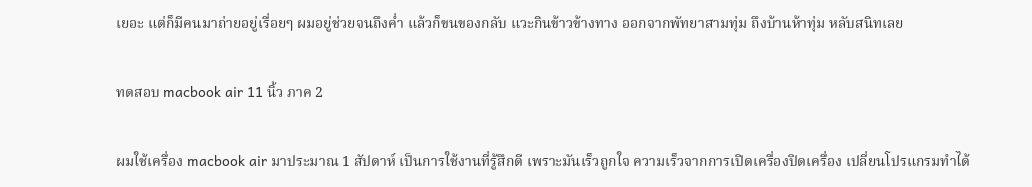เยอะ แต่ก็มีคนมาถ่ายอยู่เรื่อยๆ ผมอยู่ช่วยจนถึงค่ำ แล้วก็ขนของกลับ แวะกินข้าวข้างทาง ออกจากพัทยาสามทุ่ม ถึงบ้านห้าทุ่ม หลับสนิทเลย

ทดสอบ macbook air 11 นิ้ว ภาค 2

ผมใช้เครื่อง macbook air มาประมาณ 1 สัปดาห์ เป็นการใช้งานที่รู้สึกดี เพราะมันเร็วถูกใจ ความเร็วจากการเปิดเครื่องปิดเครื่อง เปลี่ยนโปรแกรมทำได้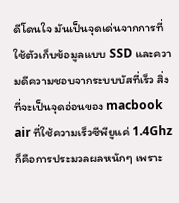ดีโดนใจ มันเป็นจุดเด่นจากการที่ใช้ตัวเก็บข้อมูลแบบ SSD และความดีความชอบจากระบบบัสที่เร็ว สิ่งที่จะเป็นจุดอ่อนของ macbook air ที่ใช้ความเร็วซีพียูแค่ 1.4Ghz ก็คือการประมวลผลหนักๆ เพราะ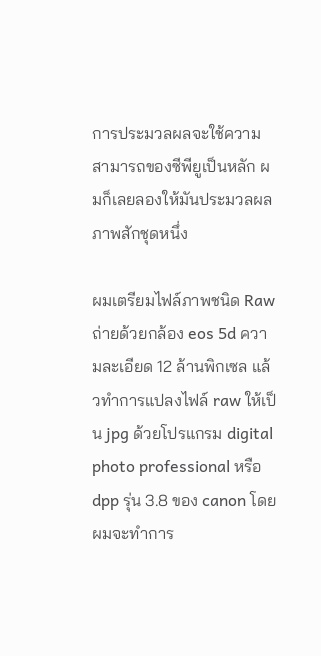การประมวลผลจะใช้ความสามารถของซีพียูเป็นหลัก ผมก็เลยลองให้มันประมวลผลภาพสักชุดหนึ่ง

ผมเตรียมไฟล์ภาพชนิด Raw ถ่ายด้วยกล้อง eos 5d ความละเอียด 12 ล้านพิกเซล แล้วทำการแปลงไฟล์ raw ให้เป็น jpg ด้วยโปรแกรม digital photo professional หรือ dpp รุ่น 3.8 ของ canon โดยผมจะทำการ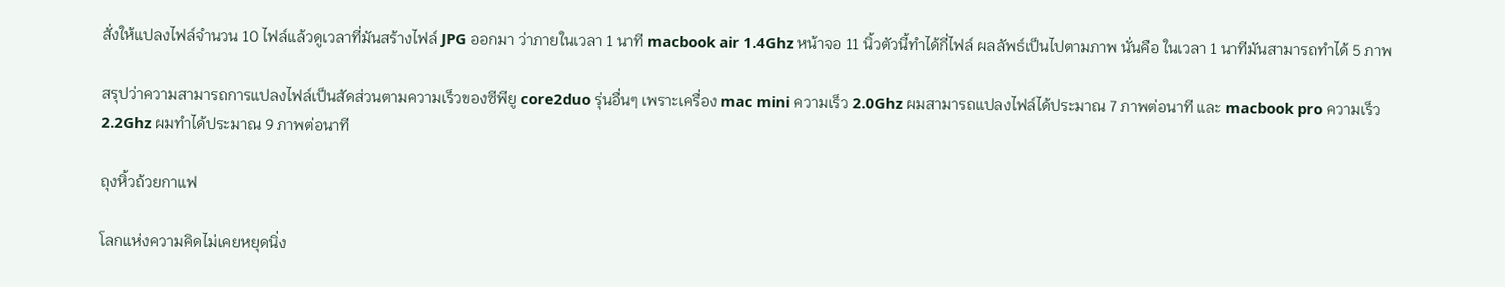สั่งให้แปลงไฟล์จำนวน 10 ไฟล์แล้วดูเวลาที่มันสร้างไฟล์ JPG ออกมา ว่าภายในเวลา 1 นาที macbook air 1.4Ghz หน้าจอ 11 นิ้วตัวนี้ทำได้กี่ไฟล์ ผลลัพธ์เป็นไปตามภาพ นั่นคือ ในเวลา 1 นาทีมันสามารถทำได้ 5 ภาพ

สรุปว่าความสามารถการแปลงไฟล์เป็นสัดส่วนตามความเร็วของซีพียู core2duo รุ่นอื่นๆ เพราะเครื่อง mac mini ความเร็ว 2.0Ghz ผมสามารถแปลงไฟล์ได้ประมาณ 7 ภาพต่อนาที และ macbook pro ความเร็ว 2.2Ghz ผมทำได้ประมาณ 9 ภาพต่อนาที

ถุงหิ้วถ้วยกาแฟ

โลกแห่งความคิดไม่เคยหยุดนิ่ง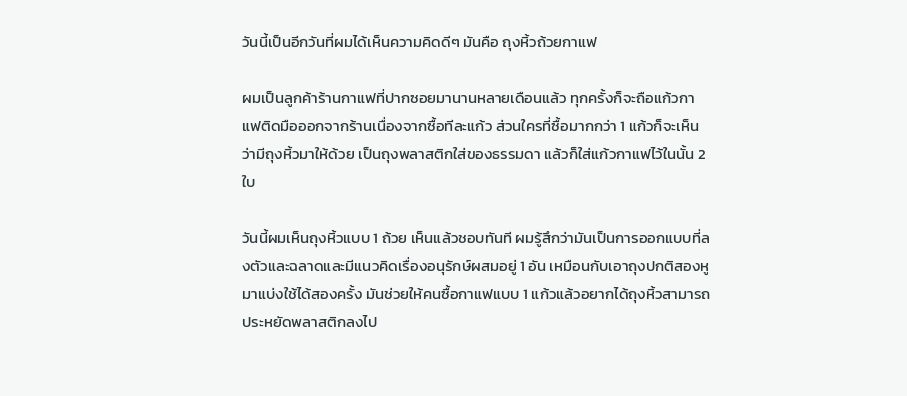วันนี้เป็นอีกวันที่ผมได้เห็นความคิดดีๆ มันคือ ถุงหิ้วถ้วยกาแฟ

ผมเป็นลูกค้าร้านกาแฟที่ปากซอยมานานหลายเดือนแล้ว ทุกครั้งก็จะถือแก้วกาแฟติดมือออกจากร้านเนื่องจากซื้อทีละแก้ว ส่วนใครที่ซื้อมากกว่า 1 แก้วก็จะเห็นว่ามีถุงหิ้วมาให้ด้วย เป็นถุงพลาสติกใส่ของธรรมดา แล้วก็ใส่แก้วกาแฟไว้ในนั้น 2 ใบ

วันนี้ผมเห็นถุงหิ้วแบบ 1 ถ้วย เห็นแล้วชอบทันที ผมรู้สึกว่ามันเป็นการออกแบบที่ลงตัวและฉลาดและมีแนวคิดเรื่องอนุรักษ์ผสมอยู่ 1 อัน เหมือนกับเอาถุงปกติสองหูมาแบ่งใช้ได้สองครั้ง มันช่วยให้คนซื้อกาแฟแบบ 1 แก้วแล้วอยากได้ถุงหิ้วสามารถประหยัดพลาสติกลงไป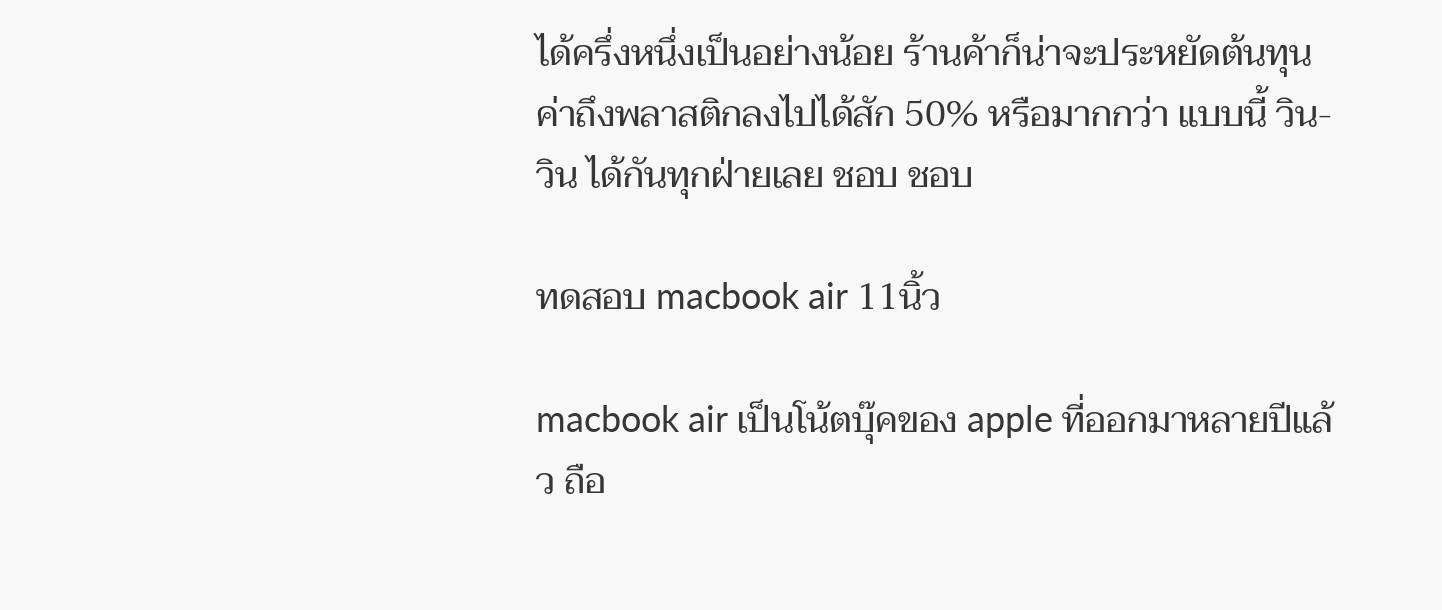ได้ครึ่งหนึ่งเป็นอย่างน้อย ร้านค้าก็น่าจะประหยัดต้นทุนค่าถึงพลาสติกลงไปได้สัก 50% หรือมากกว่า แบบนี้ วิน-วิน ได้กันทุกฝ่ายเลย ชอบ ชอบ

ทดสอบ macbook air 11นิ้ว

macbook air เป็นโน้ตบุ๊คของ apple ที่ออกมาหลายปีแล้ว ถือ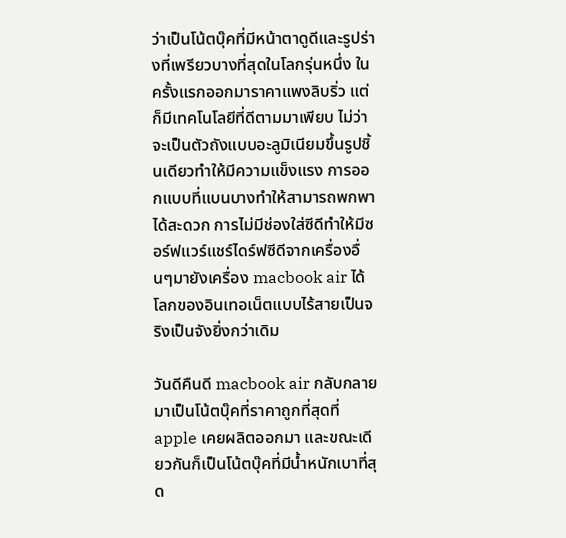ว่าเป็นโน้ตบุ๊คที่มีหน้าตาดูดีและรูปร่างที่เพรียวบางที่สุดในโลกรุ่นหนึ่ง ในครั้งแรกออกมาราคาแพงลิบริ่ว แต่ก็มีเทคโนโลยีที่ดีตามมาเพียบ ไม่ว่าจะเป็นตัวถังแบบอะลูมิเนียมขึ้นรูปชิ้นเดียวทำให้มีความแข็งแรง การออกแบบที่แบนบางทำให้สามารถพกพาได้สะดวก การไม่มีช่องใส่ซีดีทำให้มีซอร์ฟแวร์แชร์ไดร์ฟซีดีจากเครื่องอื่นๆมายังเครื่อง macbook air ได้ โลกของอินเทอเน็ตแบบไร้สายเป็นจริงเป็นจังยิ่งกว่าเดิม

วันดีคืนดี macbook air กลับกลายมาเป็นโน้ตบุ๊คที่ราคาถูกที่สุดที่ apple เคยผลิตออกมา และขณะเดียวกันก็เป็นโน้ตบุ๊คที่มีน้ำหนักเบาที่สุด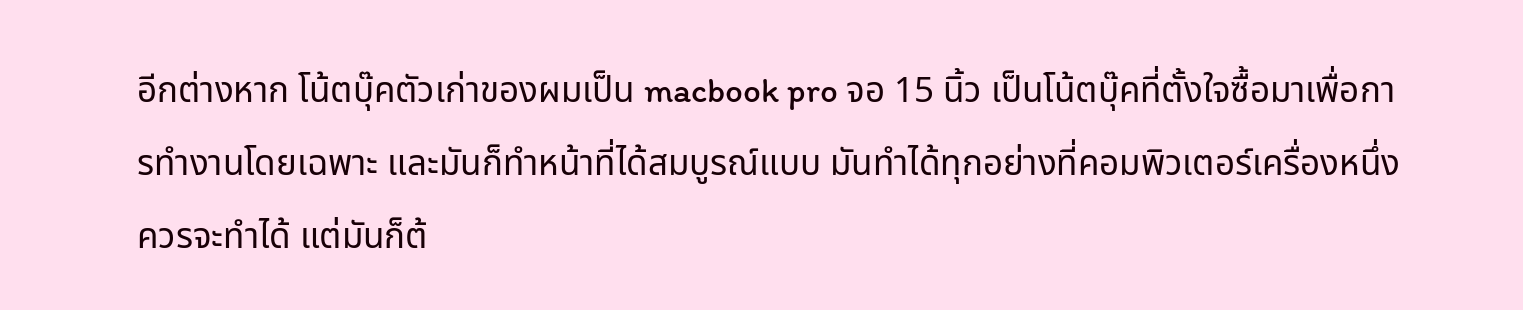อีกต่างหาก โน้ตบุ๊คตัวเก่าของผมเป็น macbook pro จอ 15 นิ้ว เป็นโน้ตบุ๊คที่ตั้งใจซื้อมาเพื่อการทำงานโดยเฉพาะ และมันก็ทำหน้าที่ได้สมบูรณ์แบบ มันทำได้ทุกอย่างที่คอมพิวเตอร์เครื่องหนึ่งควรจะทำได้ แต่มันก็ต้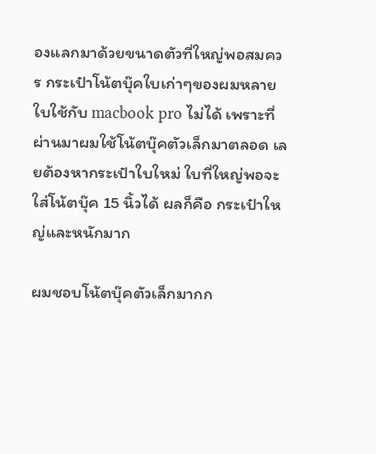องแลกมาด้วยขนาดตัวที่ใหญ่พอสมควร กระเป๋าโน้ตบุ๊คใบเก่าๆของผมหลายใบใช้กับ macbook pro ไม่ได้ เพราะที่ผ่านมาผมใช้โน้ตบุ๊คตัวเล็กมาตลอด เลยต้องหากระเป๋าใบใหม่ ใบที่ใหญ่พอจะใส่โน้ตบุ๊ค 15 นิ้วได้ ผลก็คือ กระเป๋าใหญ่และหนักมาก

ผมชอบโน้ตบุ๊คตัวเล็กมากก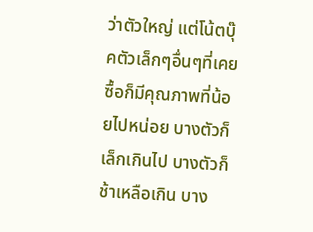ว่าตัวใหญ่ แต่โน้ตบุ๊คตัวเล็กๆอื่นๆที่เคยซื้อก็มีคุณภาพที่น้อยไปหน่อย บางตัวก็เล็กเกินไป บางตัวก็ช้าเหลือเกิน บาง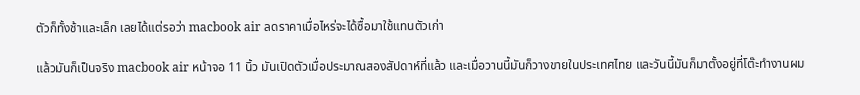ตัวก็ทั้งช้าและเล็ก เลยได้แต่รอว่า macbook air ลดราคาเมื่อไหร่จะได้ซื้อมาใช้แทนตัวเก่า

แล้วมันก็เป็นจริง macbook air หน้าจอ 11 นิ้ว มันเปิดตัวเมื่อประมาณสองสัปดาห์ที่แล้ว และเมื่อวานนี้มันก็วางขายในประเทศไทย และวันนี้มันก็มาตั้งอยู่ที่โต๊ะทำงานผม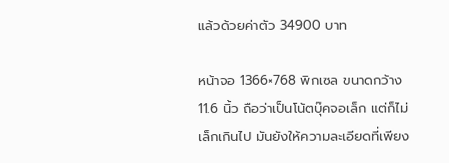แล้วด้วยค่าตัว 34900 บาท

หน้าจอ 1366×768 พิกเซล ขนาดกว้าง 11.6 นิ้ว ถือว่าเป็นโน้ตบุ๊คจอเล็ก แต่ก็ไม่เล็กเกินไป มันยังให้ความละเอียดที่เพียง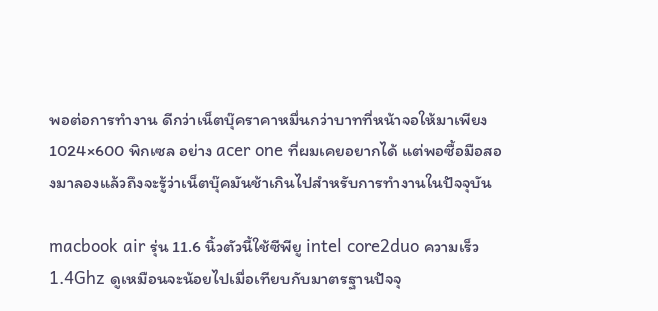พอต่อการทำงาน ดีกว่าเน็ตบุ๊คราคาหมื่นกว่าบาทที่หน้าจอให้มาเพียง 1024×600 พิกเซล อย่าง acer one ที่ผมเคยอยากได้ แต่พอซื้อมือสองมาลองแล้วถึงจะรู้ว่าเน็ตบุ๊คมันช้าเกินไปสำหรับการทำงานในปัจจุบัน

macbook air รุ่น 11.6 นิ้วตัวนี้ใช้ซีพียู intel core2duo ความเร็ว 1.4Ghz ดูเหมือนจะน้อยไปเมื่อเทียบกับมาตรฐานปัจจุ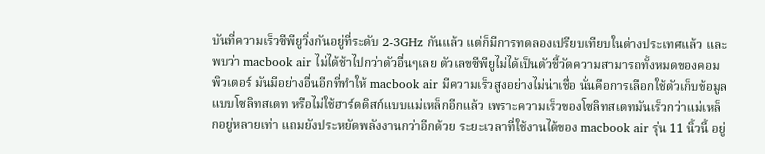บันที่ความเร็วซีพียูวิ่งกันอยู่ที่ระดับ 2-3GHz กันแล้ว แต่ก็มีการทดลองเปรียบเทียบในต่างประเทศแล้ว และพบว่า macbook air ไม่ได้ช้าไปกว่าตัวอื่นๆเลย ตัวเลขซีพียูไม่ได้เป็นตัวชี้วัดความสามารถทั้งหมดของคอมพิวเตอร์ มันมีอย่างอื่นอีกที่ทำให้ macbook air มีความเร็วสูงอย่างไม่น่าเชื่อ นั่นคือการเลือกใช้ตัวเก็บข้อมูลแบบโซลิทสเตท หรือไม่ใช้ฮาร์ดดิสก์แบบแม่เหล็กอีกแล้ว เพราะความเร็วของโซลิทสเตทมันเร็วกว่าแม่เหล็กอยู่หลายเท่า แถมยังประหยัดพลังงานกว่าอีกด้วย ระยะเวลาที่ใช้งานได้ของ macbook air รุ่น 11 นิ้วนี้ อยู่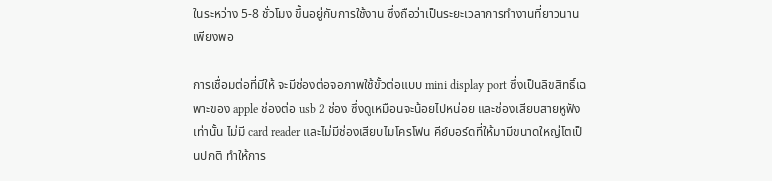ในระหว่าง 5-8 ชั่วโมง ขึ้นอยู่กับการใช้งาน ซึ่งถือว่าเป็นระยะเวลาการทำงานที่ยาวนานเพียงพอ

การเชื่อมต่อที่มีให้ จะมีช่องต่อจอภาพใช้ขั้วต่อแบบ mini display port ซึ่งเป็นลิขสิทธิ์เฉพาะของ apple ช่องต่อ usb 2 ช่อง ซึ่งดูเหมือนจะน้อยไปหน่อย และช่องเสียบสายหูฟังเท่านั้น ไม่มี card reader และไม่มีช่องเสียบไมโครโฟน คีย์บอร์ดที่ให้มามีขนาดใหญ่โตเป็นปกติ ทำให้การ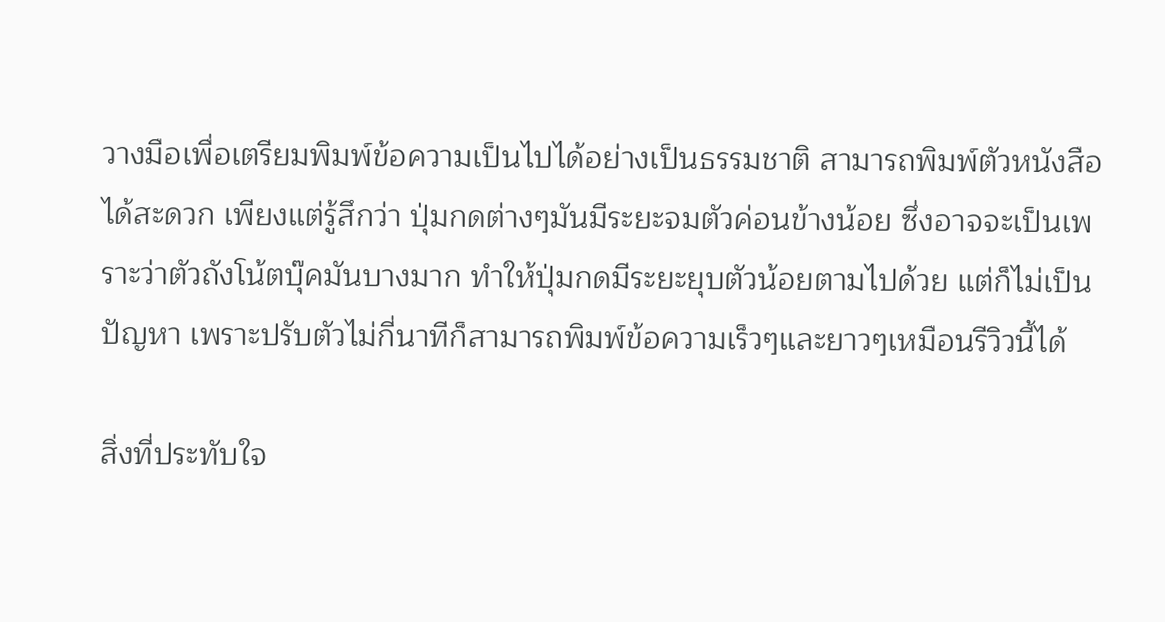วางมือเพื่อเตรียมพิมพ์ข้อความเป็นไปได้อย่างเป็นธรรมชาติ สามารถพิมพ์ตัวหนังสือได้สะดวก เพียงแต่รู้สึกว่า ปุ่มกดต่างๆมันมีระยะจมตัวค่อนข้างน้อย ซึ่งอาจจะเป็นเพราะว่าตัวถังโน้ตบุ๊คมันบางมาก ทำให้ปุ่มกดมีระยะยุบตัวน้อยตามไปด้วย แต่ก็ไม่เป็นปัญหา เพราะปรับตัวไม่กี่นาทีก็สามารถพิมพ์ข้อความเร็วๆและยาวๆเหมือนรีวิวนี้ได้

สิ่งที่ประทับใจ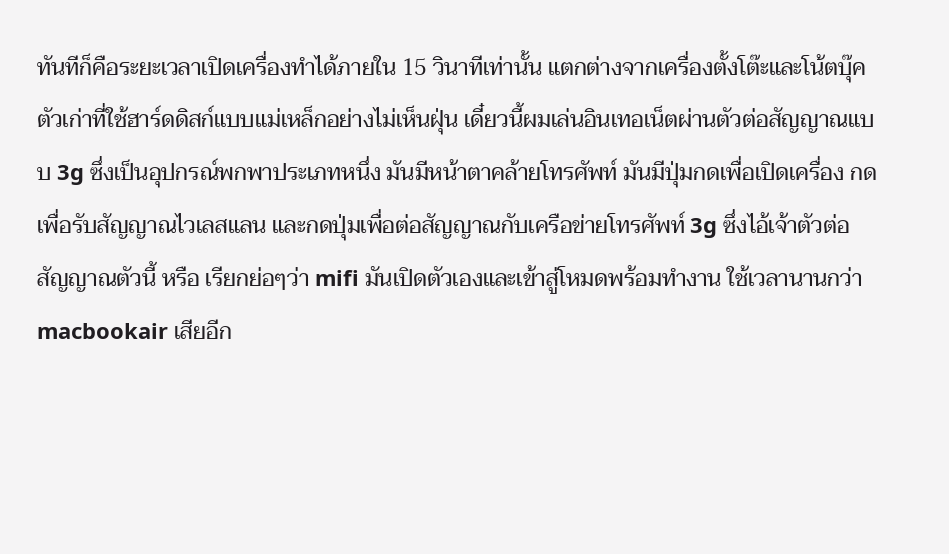ทันทีก็คือระยะเวลาเปิดเครื่องทำได้ภายใน 15 วินาทีเท่านั้น แตกต่างจากเครื่องตั้งโต๊ะและโน้ตบุ๊คตัวเก่าที่ใช้ฮาร์ดดิสก์แบบแม่เหล็กอย่างไม่เห็นฝุ่น เดี๋ยวนี้ผมเล่นอินเทอเน็ตผ่านตัวต่อสัญญาณแบบ 3g ซึ่งเป็นอุปกรณ์พกพาประเภทหนึ่ง มันมีหน้าตาคล้ายโทรศัพท์ มันมีปุ่มกดเพื่อเปิดเครื่อง กดเพื่อรับสัญญาณไวเลสแลน และกดปุ่มเพื่อต่อสัญญาณกับเครือข่ายโทรศัพท์ 3g ซึ่งไอ้เจ้าตัวต่อสัญญาณตัวนี้ หรือ เรียกย่อๆว่า mifi มันเปิดตัวเองและเข้าสู่โหมดพร้อมทำงาน ใช้เวลานานกว่า macbookair เสียอีก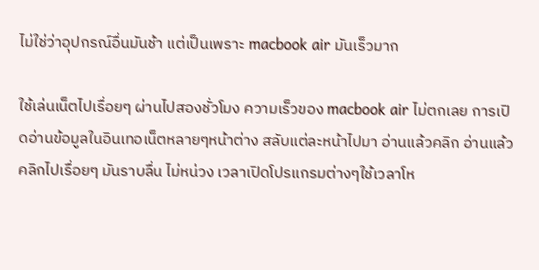ไม่ใช่ว่าอุปกรณ์อื่นมันช้า แต่เป็นเพราะ macbook air มันเร็วมาก

ใช้เล่นเน็ตไปเรื่อยๆ ผ่านไปสองชั่วโมง ความเร็วของ macbook air ไม่ตกเลย การเปิดอ่านข้อมูลในอินเทอเน็ตหลายๆหน้าต่าง สลับแต่ละหน้าไปมา อ่านแล้วคลิก อ่านแล้วคลิกไปเรื่อยๆ มันราบลื่น ไม่หน่วง เวลาเปิดโปรแกรมต่างๆใช้เวลาโห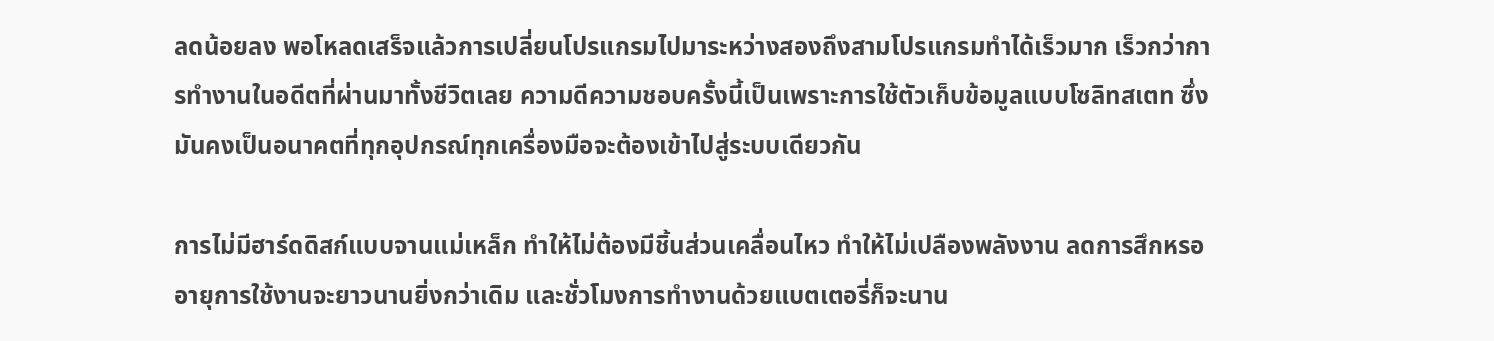ลดน้อยลง พอโหลดเสร็จแล้วการเปลี่ยนโปรแกรมไปมาระหว่างสองถึงสามโปรแกรมทำได้เร็วมาก เร็วกว่าการทำงานในอดีตที่ผ่านมาทั้งชีวิตเลย ความดีความชอบครั้งนี้เป็นเพราะการใช้ตัวเก็บข้อมูลแบบโซลิทสเตท ซึ่งมันคงเป็นอนาคตที่ทุกอุปกรณ์ทุกเครื่องมือจะต้องเข้าไปสู่ระบบเดียวกัน

การไม่มีฮาร์ดดิสก์แบบจานแม่เหล็ก ทำให้ไม่ต้องมีชิ้นส่วนเคลื่อนไหว ทำให้ไม่เปลืองพลังงาน ลดการสึกหรอ อายุการใช้งานจะยาวนานยิ่งกว่าเดิม และชั่วโมงการทำงานด้วยแบตเตอรี่ก็จะนาน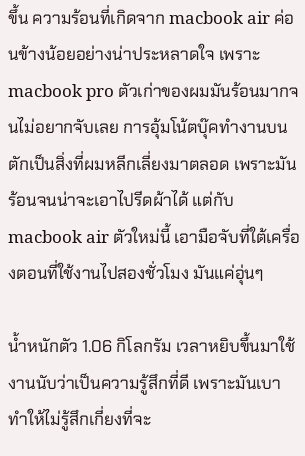ขึ้น ความร้อนที่เกิดจาก macbook air ค่อนข้างน้อยอย่างน่าประหลาดใจ เพราะ macbook pro ตัวเก่าของผมมันร้อนมากจนไม่อยากจับเลย การอุ้มโน้ตบุ๊คทำงานบนตักเป็นสิ่งที่ผมหลีกเลี่ยงมาตลอด เพราะมันร้อนจนน่าจะเอาไปรีดผ้าได้ แต่กับ macbook air ตัวใหม่นี้ เอามือจับที่ใต้เครื่องตอนที่ใช้งานไปสองชั่วโมง มันแค่อุ่นๆ

น้ำหนักตัว 1.06 กิโลกรัม เวลาหยิบขึ้นมาใช้งานนับว่าเป็นความรู้สึกที่ดี เพราะมันเบา ทำให้ไม่รู้สึกเกี่ยงที่จะ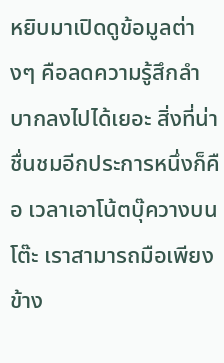หยิบมาเปิดดูข้อมูลต่างๆ คือลดความรู้สึกลำบากลงไปได้เยอะ สิ่งที่น่าชื่นชมอีกประการหนึ่งก็คือ เวลาเอาโน้ตบุ๊ควางบนโต๊ะ เราสามารถมือเพียงข้าง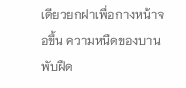เดียวยกฝาเพื่อกางหน้าจอขึ้น ความหนืดของบานพับฝืด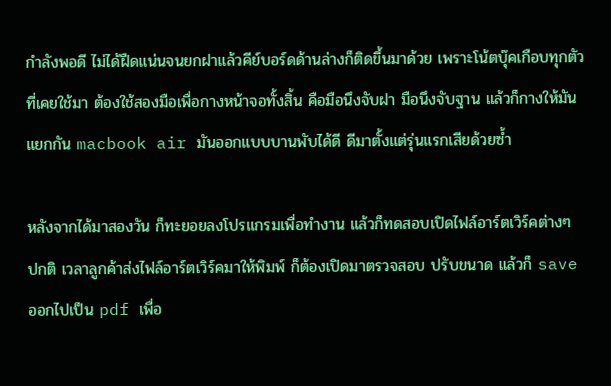กำลังพอดี ไม่ได้ฝืดแน่นจนยกฝาแล้วคีย์บอร์ดด้านล่างก็ติดขึ้นมาด้วย เพราะโน้ตบุ๊คเกือบทุกตัวที่เคยใช้มา ต้องใช้สองมือเพื่อกางหน้าจอทั้งสิ้น คือมือนึงจับฝา มือนึงจับฐาน แล้วก็กางให้มันแยกกัน macbook air มันออกแบบบานพับได้ดี ดีมาตั้งแต่รุ่นแรกเสียด้วยซ้ำ

หลังจากได้มาสองวัน ก็ทะยอยลงโปรแกรมเพื่อทำงาน แล้วก็ทดสอบเปิดไฟล์อาร์ตเวิร์คต่างๆ ปกติ เวลาลูกค้าส่งไฟล์อาร์ตเวิร์คมาให้พิมพ์ ก็ต้องเปิดมาตรวจสอบ ปรับขนาด แล้วก็ save ออกไปเป็น pdf เพื่อ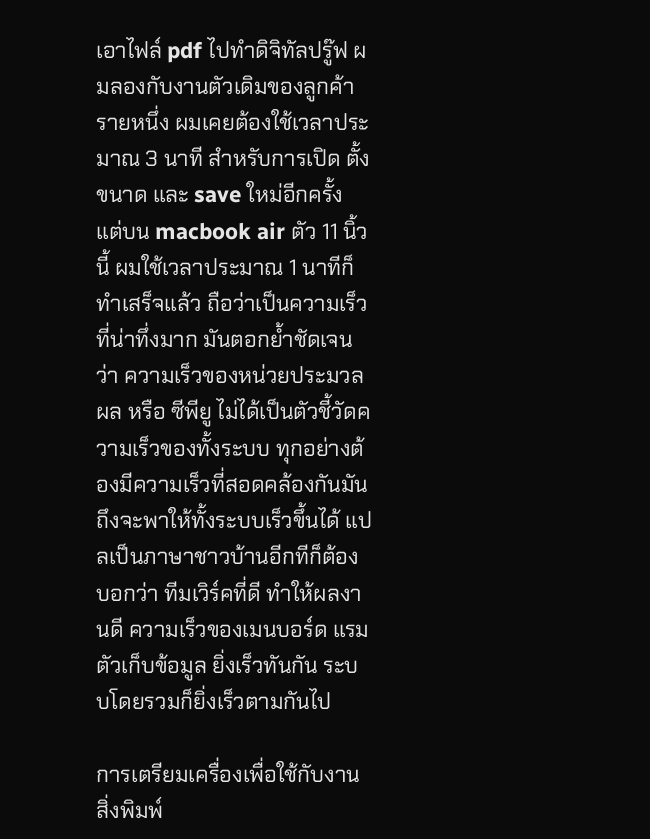เอาไฟล์ pdf ไปทำดิจิทัลปรู๊ฟ ผมลองกับงานตัวเดิมของลูกค้ารายหนึ่ง ผมเคยต้องใช้เวลาประมาณ 3 นาที สำหรับการเปิด ตั้งขนาด และ save ใหม่อีกครั้ง แต่บน macbook air ตัว 11 นิ้วนี้ ผมใช้เวลาประมาณ 1 นาทีก็ทำเสร็จแล้ว ถือว่าเป็นความเร็วที่น่าทึ่งมาก มันตอกย้ำชัดเจนว่า ความเร็วของหน่วยประมวลผล หรือ ซีพียู ไม่ได้เป็นตัวชี้วัดความเร็วของทั้งระบบ ทุกอย่างต้องมีความเร็วที่สอดคล้องกันมันถึงจะพาให้ทั้งระบบเร็วขึ้นได้ แปลเป็นภาษาชาวบ้านอีกทีก็ต้องบอกว่า ทีมเวิร์คที่ดี ทำให้ผลงานดี ความเร็วของเมนบอร์ด แรม ตัวเก็บข้อมูล ยิ่งเร็วทันกัน ระบบโดยรวมก็ยิ่งเร็วตามกันไป

การเตรียมเครื่องเพื่อใช้กับงานสิ่งพิมพ์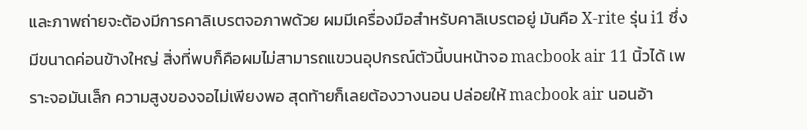และภาพถ่ายจะต้องมีการคาลิเบรตจอภาพด้วย ผมมีเครื่องมือสำหรับคาลิเบรตอยู่ มันคือ X-rite รุ่น i1 ซึ่งมีขนาดค่อนข้างใหญ่ สิ่งที่พบก็คือผมไม่สามารถแขวนอุปกรณ์ตัวนี้บนหน้าจอ macbook air 11 นิ้วได้ เพราะจอมันเล็ก ความสูงของจอไม่เพียงพอ สุดท้ายก็เลยต้องวางนอน ปล่อยให้ macbook air นอนอ้า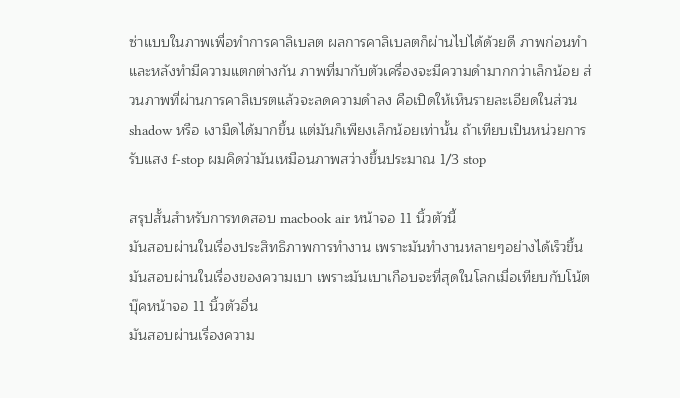ซ่าแบบในภาพเพื่อทำการคาลิเบลต ผลการคาลิเบลตก็ผ่านไปได้ด้วยดี ภาพก่อนทำ และหลังทำมีความแตกต่างกัน ภาพที่มากับตัวเครื่องจะมีความดำมากกว่าเล็กน้อย ส่วนภาพที่ผ่านการคาลิเบรตแล้วจะลดความดำลง คือเปิดให้เห็นรายละเอียดในส่วน shadow หรือ เงามืดได้มากขึ้น แต่มันก็เพียงเล็กน้อยเท่านั้น ถ้าเทียบเป็นหน่วยการรับแสง f-stop ผมคิดว่ามันเหมือนภาพสว่างขึ้นประมาณ 1/3 stop

สรุปสั้นสำหรับการทดสอบ macbook air หน้าจอ 11 นิ้วตัวนี้
มันสอบผ่านในเรื่องประสิทธิภาพการทำงาน เพราะมันทำงานหลายๆอย่างได้เร็วขึ้น
มันสอบผ่านในเรื่องของความเบา เพราะมันเบาเกือบจะที่สุดในโลกเมื่อเทียบกับโน้ตบุ๊คหน้าจอ 11 นิ้วตัวอื่น
มันสอบผ่านเรื่องความ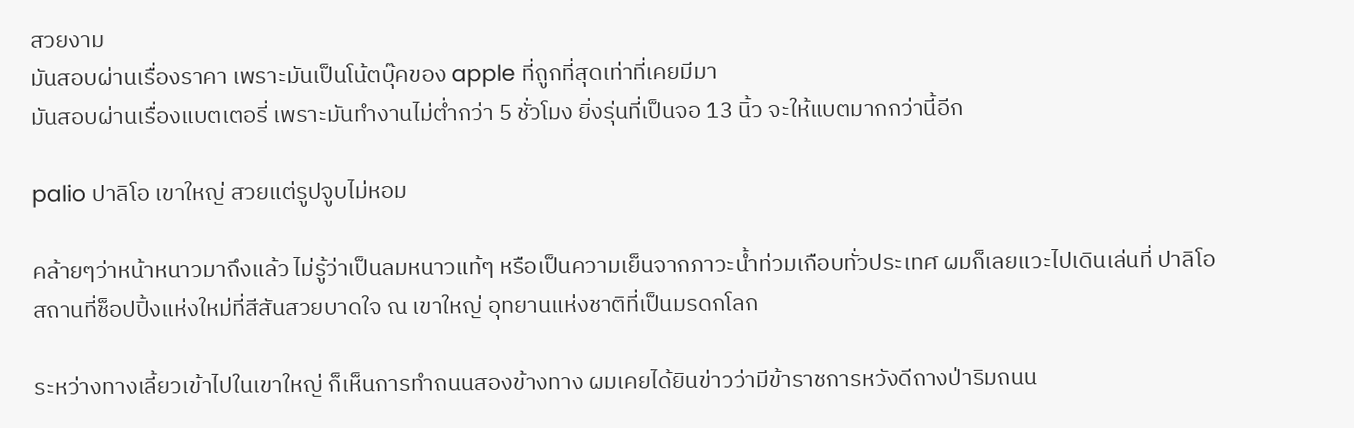สวยงาม
มันสอบผ่านเรื่องราคา เพราะมันเป็นโน้ตบุ๊คของ apple ที่ถูกที่สุดเท่าที่เคยมีมา
มันสอบผ่านเรื่องแบตเตอรี่ เพราะมันทำงานไม่ต่ำกว่า 5 ชั่วโมง ยิ่งรุ่นที่เป็นจอ 13 นิ้ว จะให้แบตมากกว่านี้อีก

palio ปาลิโอ เขาใหญ่ สวยแต่รูปจูบไม่หอม

คล้ายๆว่าหน้าหนาวมาถึงแล้ว ไม่รู้ว่าเป็นลมหนาวแท้ๆ หรือเป็นความเย็นจากภาวะน้ำท่วมเกือบทั่วประเทศ ผมก็เลยแวะไปเดินเล่นที่ ปาลิโอ สถานที่ช็อปปิ้งแห่งใหม่ที่สีสันสวยบาดใจ ณ เขาใหญ่ อุทยานแห่งชาติที่เป็นมรดกโลก

ระหว่างทางเลี้ยวเข้าไปในเขาใหญ่ ก็เห็นการทำถนนสองข้างทาง ผมเคยได้ยินข่าวว่ามีข้าราชการหวังดีถางป่าริมถนน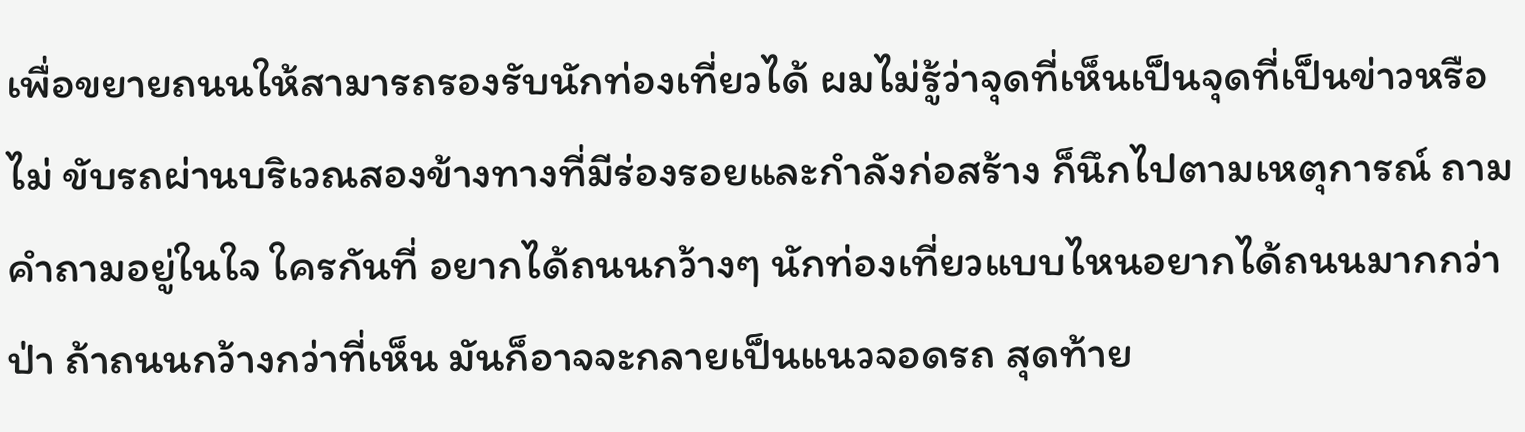เพื่อขยายถนนให้สามารถรองรับนักท่องเที่ยวได้ ผมไม่รู้ว่าจุดที่เห็นเป็นจุดที่เป็นข่าวหรือไม่ ขับรถผ่านบริเวณสองข้างทางที่มีร่องรอยและกำลังก่อสร้าง ก็นึกไปตามเหตุการณ์ ถามคำถามอยู่ในใจ ใครกันที่ อยากได้ถนนกว้างๆ นักท่องเที่ยวแบบไหนอยากได้ถนนมากกว่าป่า ถ้าถนนกว้างกว่าที่เห็น มันก็อาจจะกลายเป็นแนวจอดรถ สุดท้าย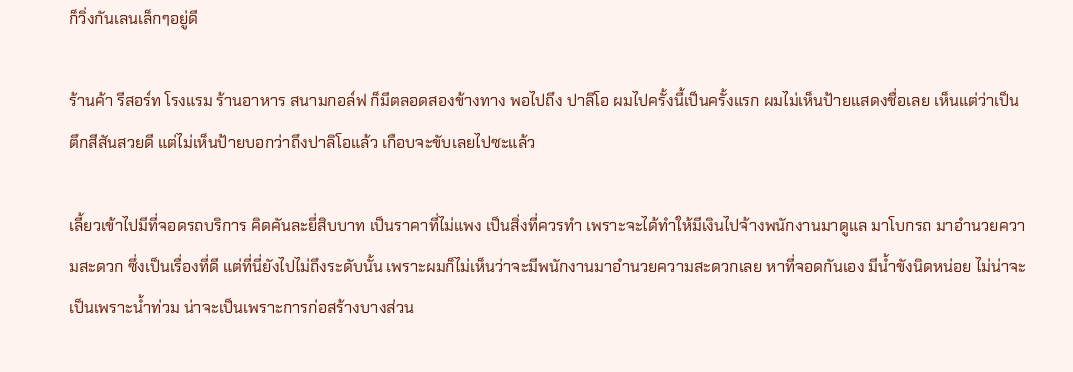ก็วิ่งกันเลนเล็กๆอยู่ดี

ร้านค้า รีสอร์ท โรงแรม ร้านอาหาร สนามกอล์ฟ ก็มีตลอดสองข้างทาง พอไปถึง ปาลิโอ ผมไปครั้งนี้เป็นครั้งแรก ผมไม่เห็นป้ายแสดงชื่อเลย เห็นแต่ว่าเป็นตึกสีสันสวยดี แต่ไม่เห็นป้ายบอกว่าถึงปาลิโอแล้ว เกือบจะขับเลยไปซะแล้ว

เลี้ยวเข้าไปมีที่จอดรถบริการ คิดคันละยี่สิบบาท เป็นราคาที่ไม่แพง เป็นสิ่งที่ควรทำ เพราะจะได้ทำให้มีเงินไปจ้างพนักงานมาดูแล มาโบกรถ มาอำนวยความสะดวก ซึ่งเป็นเรื่องที่ดี แต่ที่นี่ยังไปไม่ถึงระดับนั้น เพราะผมก็ไม่เห็นว่าจะมีพนักงานมาอำนวยความสะดวกเลย หาที่จอดกันเอง มีน้ำขังนิดหน่อย ไม่น่าจะเป็นเพราะน้ำท่วม น่าจะเป็นเพราะการก่อสร้างบางส่วน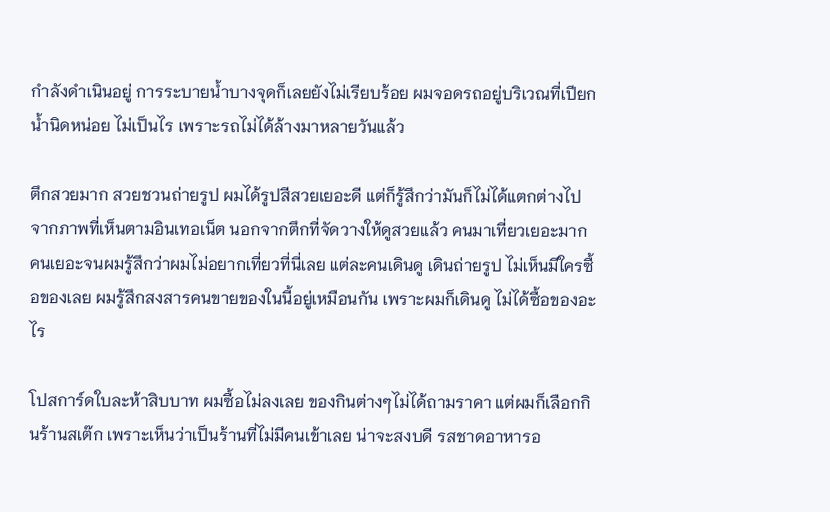กำลังดำเนินอยู่ การระบายน้ำบางจุดก็เลยยังไม่เรียบร้อย ผมจอดรถอยู่บริเวณที่เปียกน้ำนิดหน่อย ไม่เป็นไร เพราะรถไม่ได้ล้างมาหลายวันแล้ว

ตึกสวยมาก สวยชวนถ่ายรูป ผมได้รูปสีสวยเยอะดี แต่ก็รู้สึกว่ามันก็ไม่ได้แตกต่างไปจากภาพที่เห็นตามอินเทอเน็ต นอกจากตึกที่จัดวางให้ดูสวยแล้ว คนมาเที่ยวเยอะมาก คนเยอะจนผมรู้สึกว่าผมไม่อยากเที่ยวที่นี่เลย แต่ละคนเดินดู เดินถ่ายรูป ไม่เห็นมีใครซื้อของเลย ผมรู้สึกสงสารคนขายของในนี้อยู่เหมือนกัน เพราะผมก็เดินดู ไม่ได้ซื้อของอะไร

โปสการ์ดใบละห้าสิบบาท ผมซื้อไม่ลงเลย ของกินต่างๆไม่ได้ถามราคา แต่ผมก็เลือกกินร้านสเต๊ก เพราะเห็นว่าเป็นร้านที่ไม่มีคนเข้าเลย น่าจะสงบดี รสชาดอาหารอ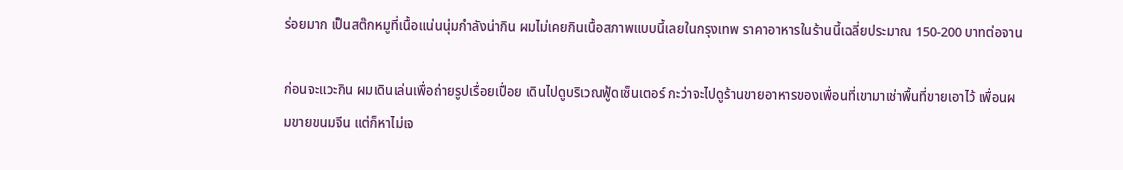ร่อยมาก เป็นสต๊กหมูที่เนื้อแน่นนุ่มกำลังน่ากิน ผมไม่เคยกินเนื้อสภาพแบบนี้เลยในกรุงเทพ ราคาอาหารในร้านนี้เฉลี่ยประมาณ 150-200 บาทต่อจาน

ก่อนจะแวะกิน ผมเดินเล่นเพื่อถ่ายรูปเรื่อยเปื่อย เดินไปดูบริเวณฟู้ดเซ็นเตอร์ กะว่าจะไปดูร้านขายอาหารของเพื่อนที่เขามาเช่าพื้นที่ขายเอาไว้ เพื่อนผมขายขนมจีน แต่ก็หาไม่เจ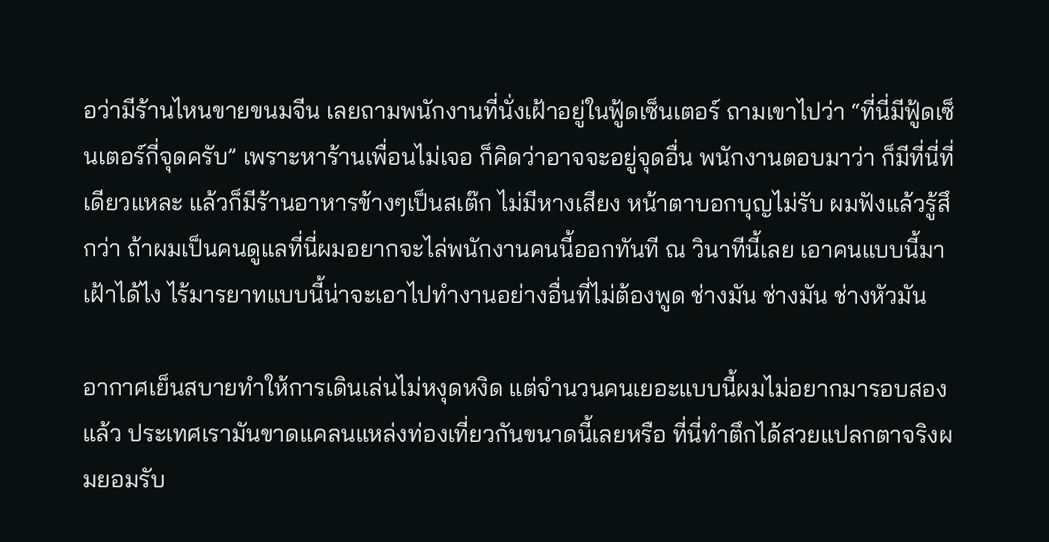อว่ามีร้านไหนขายขนมจีน เลยถามพนักงานที่นั่งเฝ้าอยู่ในฟู้ดเซ็นเตอร์ ถามเขาไปว่า “ที่นี่มีฟู้ดเซ็นเตอร์กี่จุดครับ” เพราะหาร้านเพื่อนไม่เจอ ก็คิดว่าอาจจะอยู่จุดอื่น พนักงานตอบมาว่า ก็มีที่นี่ที่เดียวแหละ แล้วก็มีร้านอาหารข้างๆเป็นสเต๊ก ไม่มีหางเสียง หน้าตาบอกบุญไม่รับ ผมฟังแล้วรู้สึกว่า ถ้าผมเป็นคนดูแลที่นี่ผมอยากจะไล่พนักงานคนนี้ออกทันที ณ วินาทีนี้เลย เอาคนแบบนี้มาเฝ้าได้ไง ไร้มารยาทแบบนี้น่าจะเอาไปทำงานอย่างอื่นที่ไม่ต้องพูด ช่างมัน ช่างมัน ช่างหัวมัน

อากาศเย็นสบายทำให้การเดินเล่นไม่หงุดหงิด แต่จำนวนคนเยอะแบบนี้ผมไม่อยากมารอบสองแล้ว ประเทศเรามันขาดแคลนแหล่งท่องเที่ยวกันขนาดนี้เลยหรือ ที่นี่ทำตึกได้สวยแปลกตาจริงผมยอมรับ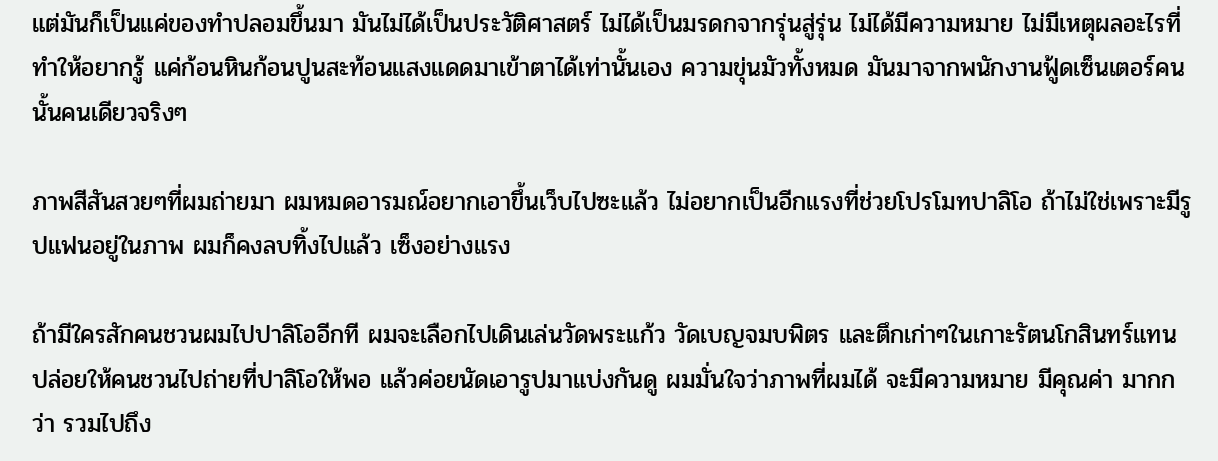แต่มันก็เป็นแค่ของทำปลอมขึ้นมา มันไม่ได้เป็นประวัติศาสตร์ ไม่ได้เป็นมรดกจากรุ่นสู่รุ่น ไม่ได้มีความหมาย ไม่มีเหตุผลอะไรที่ทำให้อยากรู้ แค่ก้อนหินก้อนปูนสะท้อนแสงแดดมาเข้าตาได้เท่านั้นเอง ความขุ่นมัวทั้งหมด มันมาจากพนักงานฟู้ดเซ็นเตอร์คนนั้นคนเดียวจริงๆ

ภาพสีสันสวยๆที่ผมถ่ายมา ผมหมดอารมณ์อยากเอาขึ้นเว็บไปซะแล้ว ไม่อยากเป็นอีกแรงที่ช่วยโปรโมทปาลิโอ ถ้าไม่ใช่เพราะมีรูปแฟนอยู่ในภาพ ผมก็คงลบทิ้งไปแล้ว เซ็งอย่างแรง

ถ้ามีใครสักคนชวนผมไปปาลิโออีกที ผมจะเลือกไปเดินเล่นวัดพระแก้ว วัดเบญจมบพิตร และตึกเก่าๆในเกาะรัตนโกสินทร์แทน ปล่อยให้คนชวนไปถ่ายที่ปาลิโอให้พอ แล้วค่อยนัดเอารูปมาแบ่งกันดู ผมมั่นใจว่าภาพที่ผมได้ จะมีความหมาย มีคุณค่า มากกว่า รวมไปถึง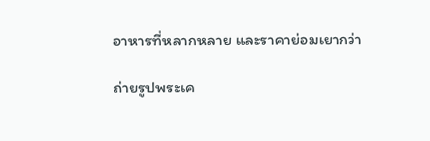อาหารที่หลากหลาย และราคาย่อมเยากว่า

ถ่ายรูปพระเค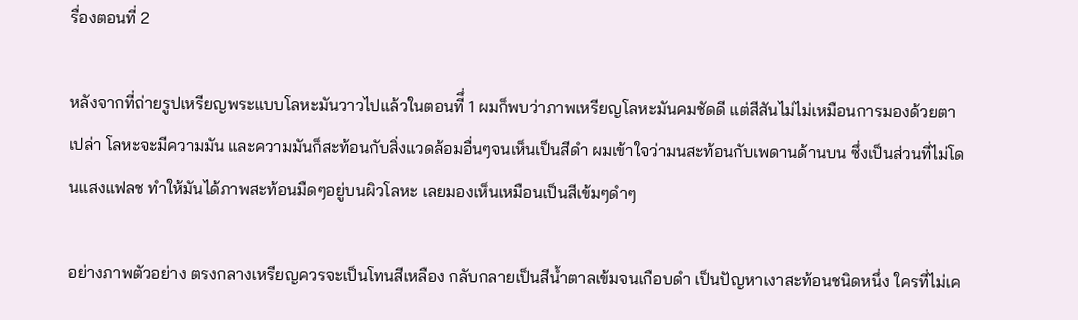รื่องตอนที่ 2

หลังจากที่ถ่ายรูปเหรียญพระแบบโลหะมันวาวไปแล้วในตอนทีึ่ 1 ผมก็พบว่าภาพเหรียญโลหะมันคมชัดดี แต่สีสันไม่ไม่เหมือนการมองด้วยตาเปล่า โลหะจะมีความมัน และความมันก็สะท้อนกับสิ่งแวดล้อมอื่นๆจนเห็นเป็นสีดำ ผมเข้าใจว่ามนสะท้อนกับเพดานด้านบน ซึ่งเป็นส่วนที่ไม่โดนแสงแฟลช ทำให้มันได้ภาพสะท้อนมืดๆอยู่บนผิวโลหะ เลยมองเห็นเหมือนเป็นสีเข้มๆดำๆ

อย่างภาพตัวอย่าง ตรงกลางเหรียญควรจะเป็นโทนสีเหลือง กลับกลายเป็นสีน้ำตาลเข้มจนเกือบดำ เป็นปัญหาเงาสะท้อนชนิดหนึ่ง ใครที่ไม่เค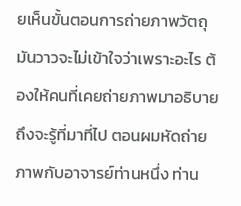ยเห็นขั้นตอนการถ่ายภาพวัตถุมันวาวจะไม่เข้าใจว่าเพราะอะไร ต้องให้คนที่เคยถ่ายภาพมาอธิบายถึงจะรู้ที่มาที่ไป ตอนผมหัดถ่ายภาพกับอาจารย์ท่านหนึ่ง ท่าน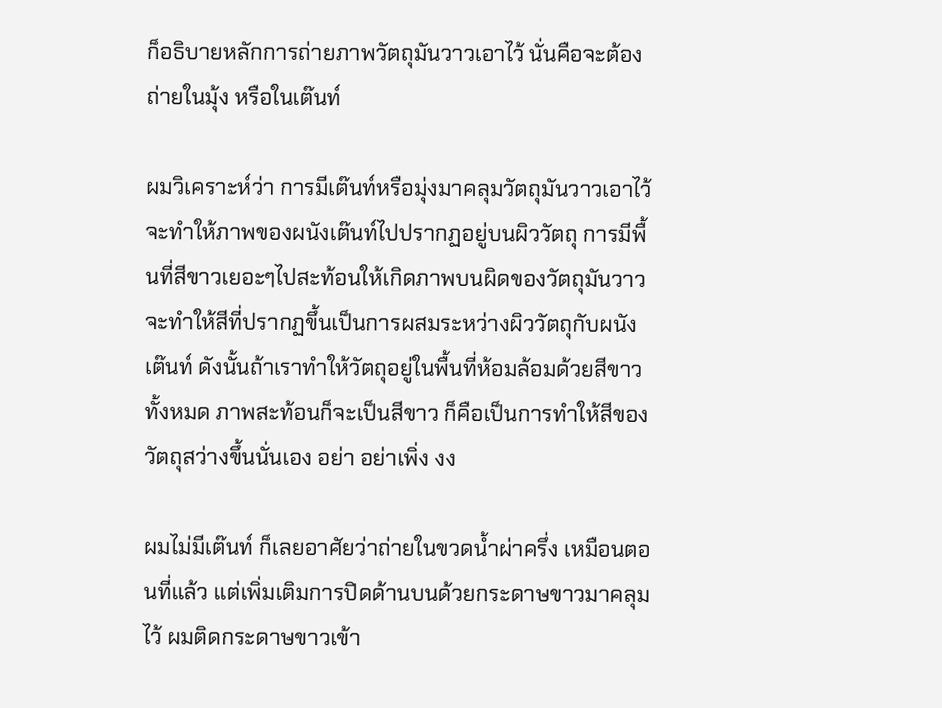ก็อธิบายหลักการถ่ายภาพวัตถุมันวาวเอาไว้ นั่นคือจะต้องถ่ายในมุ้ง หรือในเต๊นท์

ผมวิเคราะห์ว่า การมีเต๊นท์หรือมุ่งมาคลุมวัตถุมันวาวเอาไว้ จะทำให้ภาพของผนังเต๊นท์ไปปรากฏอยู่บนผิววัตถุ การมีพื้นที่สีขาวเยอะๆไปสะท้อนให้เกิดภาพบนผิดของวัตถุมันวาวจะทำให้สีที่ปรากฏขึ้นเป็นการผสมระหว่างผิววัตถุกับผนังเต๊นท์ ดังนั้นถ้าเราทำให้วัตถุอยู่ในพื้นที่ห้อมล้อมด้วยสีขาวทั้งหมด ภาพสะท้อนก็จะเป็นสีขาว ก็คือเป็นการทำให้สีของวัตถุสว่างขึ้นนั่นเอง อย่า อย่าเพิ่ง งง

ผมไม่มีเต๊นท์ ก็เลยอาศัยว่าถ่ายในขวดน้ำผ่าครึ่ง เหมือนตอนที่แล้ว แต่เพิ่มเติมการปิดด้านบนด้วยกระดาษขาวมาคลุมไว้ ผมติดกระดาษขาวเข้า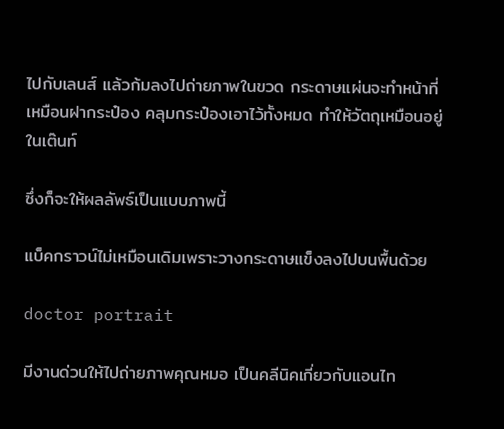ไปกับเลนส์ แล้วก้มลงไปถ่ายภาพในขวด กระดาษแผ่นจะทำหน้าที่เหมือนฝากระป๋อง คลุมกระป๋องเอาไว้ทั้งหมด ทำให้วัตถุเหมือนอยู่ในเต๊นท์

ซึ่งก็จะให้ผลลัพธ์เป็นแบบภาพนี้

แบ็คกราวน์ไม่เหมือนเดิมเพราะวางกระดาษแข็งลงไปบนพื้นด้วย

doctor portrait

มีงานด่วนให้ไปถ่ายภาพคุณหมอ เป็นคลีนิคเกี่ยวกับแอนไท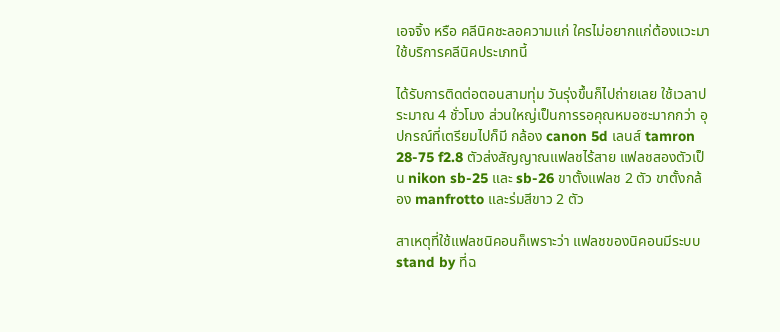เอจจิ้ง หรือ คลีนิคชะลอความแก่ ใครไม่อยากแก่ต้องแวะมาใช้บริการคลีนิคประเภทนี้

ได้รับการติดต่อตอนสามทุ่ม วันรุ่งขึ้นก็ไปถ่ายเลย ใช้เวลาประมาณ 4 ชั่วโมง ส่วนใหญ่เป็นการรอคุณหมอซะมากกว่า อุปกรณ์ที่เตรียมไปก็มี กล้อง canon 5d เลนส์ tamron 28-75 f2.8 ตัวส่งสัญญาณแฟลชไร้สาย แฟลชสองตัวเป็น nikon sb-25 และ sb-26 ขาตั้งแฟลช 2 ตัว ขาตั้งกล้อง manfrotto และร่มสีขาว 2 ตัว

สาเหตุที่ใช้แฟลชนิคอนก็เพราะว่า แฟลชของนิคอนมีระบบ stand by ที่ฉ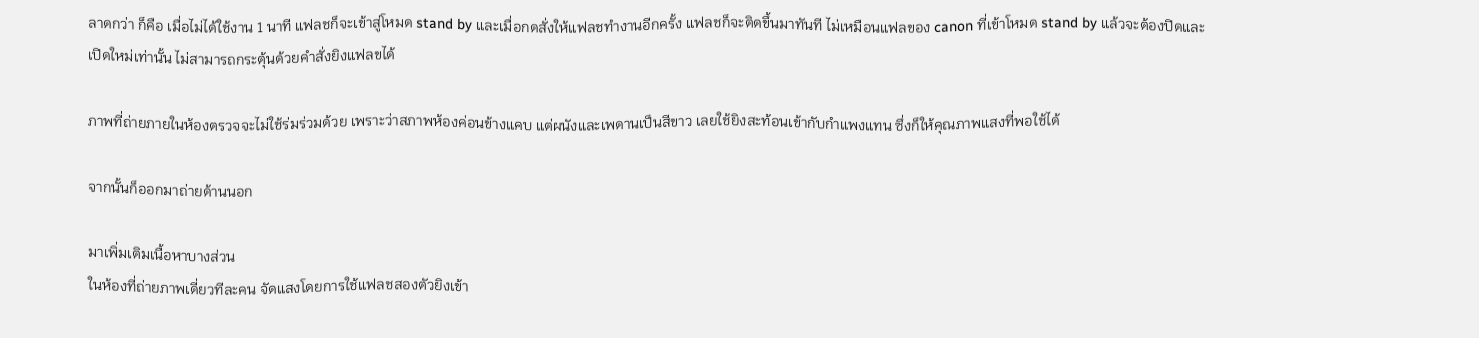ลาดกว่า ก็คือ เมื่อไม่ได้ใช้งาน 1 นาที แฟลชก็จะเข้าสู่โหมด stand by และเมื่อกดสั่งให้แฟลชทำงานอีกครั้ง แฟลชก็จะติดขึ้นมาทันที ไม่เหมือนแฟลของ canon ที่เข้าโหมด stand by แล้วจะต้องปิดและเปิดใหม่เท่านั้น ไม่สามารถกระตุ้นด้วยคำสั่งยิงแฟลขได้

ภาพที่ถ่ายภายในห้องตรวจจะไม่ใช้ร่มร่วมด้วย เพราะว่าสภาพห้องค่อนข้างแคบ แต่ผนังและเพดานเป็นสีขาว เลยใช้ยิงสะท้อนเข้ากับกำแพงแทน ซึ่งก็ให้คุณภาพแสงที่พอใช้ได้

จากนั้นก็ออกมาถ่ายด้านนอก

มาเพิ่มเติมเนื้อหาบางส่วน
ในห้องที่ถ่ายภาพเดี่ยวทีละคน จัดแสงโดยการใช้แฟลชสองตัวยิงเข้า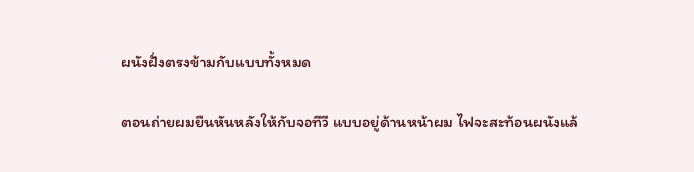ผนังฝั่งตรงข้ามกับแบบทั้งหมด

ตอนถ่ายผมยืนหันหลังให้กับจอทีวี แบบอยู่ด้านหน้าผม ไฟจะสะท้อนผนังแล้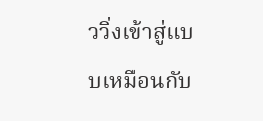ววิ่งเข้าสู่แบบเหมือนกับ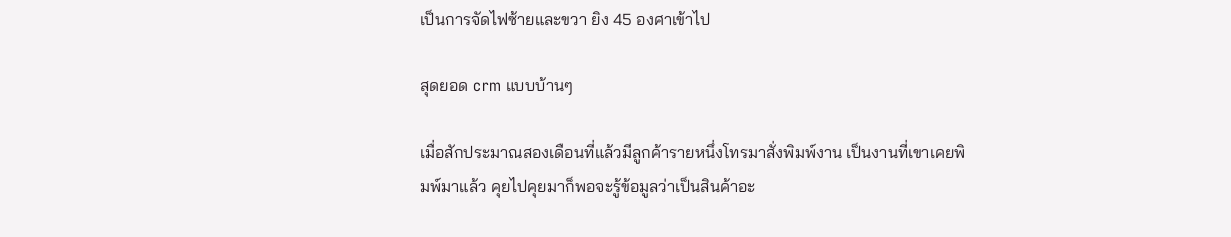เป็นการจัดไฟซ้ายและขวา ยิง 45 องศาเข้าไป

สุดยอด crm แบบบ้านๆ

เมื่อสักประมาณสองเดือนที่แล้วมีลูกค้ารายหนึ่งโทรมาสั่งพิมพ์งาน เป็นงานที่เขาเคยพิมพ์มาแล้ว คุยไปคุยมาก็พอจะรู้ข้อมูลว่าเป็นสินค้าอะ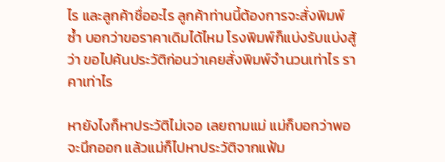ไร และลูกค้าชื่ออะไร ลูกค้าท่านนี้ต้องการจะสั่งพิมพ์ซ้ำ บอกว่าขอราคาเดิมได้ไหม โรงพิมพ์ก็แบ่งรับแบ่งสู้ว่า ขอไปค้นประวัติก่อนว่าเคยสั่งพิมพ์จำนวนเท่าไร ราคาเท่าไร

หายังไงก็หาประวัติไม่เจอ เลยถามแม่ แม่ก็บอกว่าพอจะนึกออก แล้วแม่ก็ไปหาประวัติจากแฟ้ม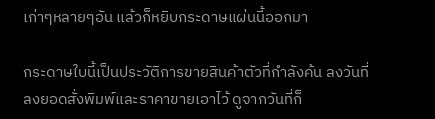เก่าๆหลายๆอัน แล้วก็หยิบกระดาษแผ่นนี้ออกมา

กระดาษใบนี้เป็นประวัติการขายสินค้าตัวที่กำลังค้น ลงวันที่ ลงยอดสั่งพิมพ์และราคาขายเอาไว้ ดูจากวันที่ก็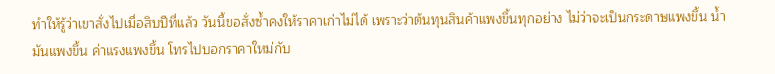ทำให้รู้ว่าเขาสั่งไปเมื่อสิบปีที่แล้ว วันนี้ขอสั่งซ้ำคงให้ราคาเก่าไม่ได้ เพราะว่าต้นทุนสินค้าแพงขึ้นทุกอย่าง ไม่ว่าจะเป็นกระดาษแพงขึ้น น้ำมันแพงขึ้น ค่าแรงแพงขึ้น โทรไปบอกราคาใหม่กับ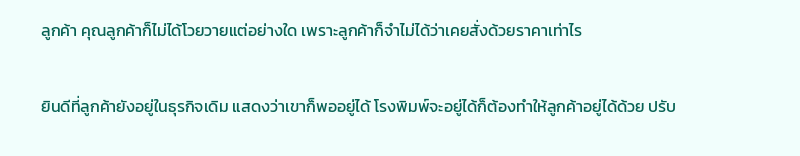ลูกค้า คุณลูกค้าก็ไม่ได้โวยวายแต่อย่างใด เพราะลูกค้าก็จำไม่ได้ว่าเคยสั่งด้วยราคาเท่าไร

ยินดีที่ลูกค้ายังอยู่ในธุรกิจเดิม แสดงว่าเขาก็พออยู่ได้ โรงพิมพ์จะอยู่ได้ก็ต้องทำให้ลูกค้าอยู่ได้ด้วย ปรับ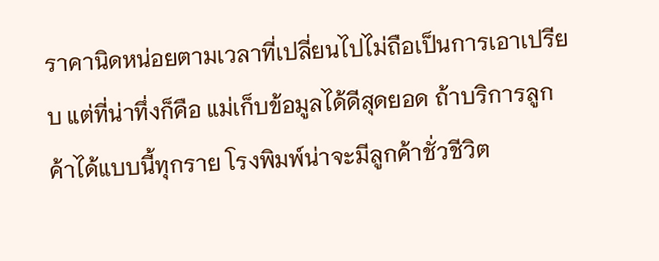ราคานิดหน่อยตามเวลาที่เปลี่ยนไปไม่ถือเป็นการเอาเปรียบ แต่ที่น่าทึ่งก็คือ แม่เก็บข้อมูลได้ดีสุดยอด ถ้าบริการลูกค้าได้แบบนี้ทุกราย โรงพิมพ์น่าจะมีลูกค้าชั่วชีวิต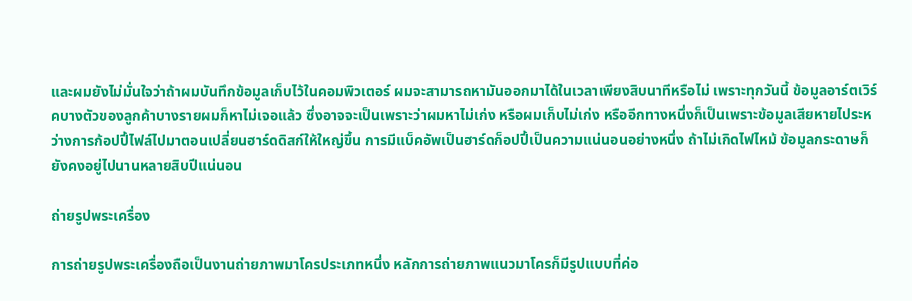และผมยังไม่มั่นใจว่าถ้าผมบันทึกข้อมูลเก็บไว้ในคอมพิวเตอร์ ผมจะสามารถหามันออกมาได้ในเวลาเพียงสิบนาทีหรือไม่ เพราะทุกวันนี้ ข้อมูลอาร์ตเวิร์คบางตัวของลูกค้าบางรายผมก็หาไม่เจอแล้ว ซึ่งอาจจะเป็นเพราะว่าผมหาไม่เก่ง หรือผมเก็บไม่เก่ง หรืออีกทางหนึ่งก็เป็นเพราะข้อมูลเสียหายไประหว่างการก้อปปี้ไฟล์ไปมาตอนเปลี่ยนฮาร์ดดิสก์ให้ใหญ่ขึ้น การมีแบ็คอัพเป็นฮาร์ดก็อปปี้เป็นความแน่นอนอย่างหนึ่ง ถ้าไม่เกิดไฟไหม้ ข้อมูลกระดาษก็ยังคงอยู่ไปนานหลายสิบปีแน่นอน

ถ่ายรูปพระเครื่อง

การถ่ายรูปพระเครื่องถือเป็นงานถ่ายภาพมาโครประเภทหนึ่ง หลักการถ่ายภาพแนวมาโครก็มีรูปแบบที่ค่อ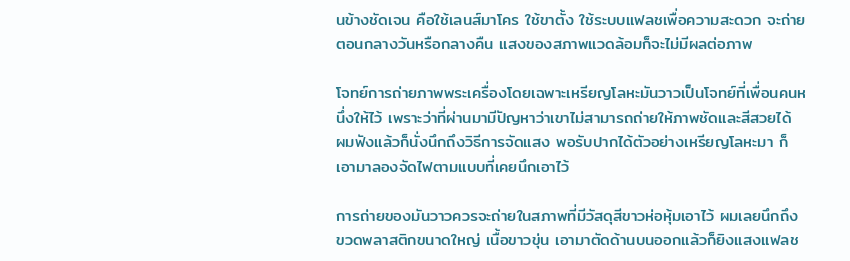นข้างชัดเจน คือใช้เลนส์มาโคร ใช้ขาตั้ง ใช้ระบบแฟลชเพื่อความสะดวก จะถ่ายตอนกลางวันหรือกลางคืน แสงของสภาพแวดล้อมก็จะไม่มีผลต่อภาพ

โจทย์การถ่ายภาพพระเครื่องโดยเฉพาะเหรียญโลหะมันวาวเป็นโจทย์ที่เพื่อนคนหนึ่งให้ไว้ เพราะว่าที่ผ่านมามีปัญหาว่าเขาไม่สามารถถ่ายให้ภาพชัดและสีสวยได้ ผมฟังแล้วก็นั่งนึกถึงวิธีการจัดแสง พอรับปากได้ตัวอย่างเหรียญโลหะมา ก็เอามาลองจัดไฟตามแบบที่เคยนึกเอาไว้

การถ่ายของมันวาวควรจะถ่ายในสภาพที่มีวัสดุสีขาวห่อหุ้มเอาไว้ ผมเลยนึกถึงขวดพลาสติกขนาดใหญ่ เนื้อขาวขุ่น เอามาตัดด้านบนออกแล้วก็ยิงแสงแฟลช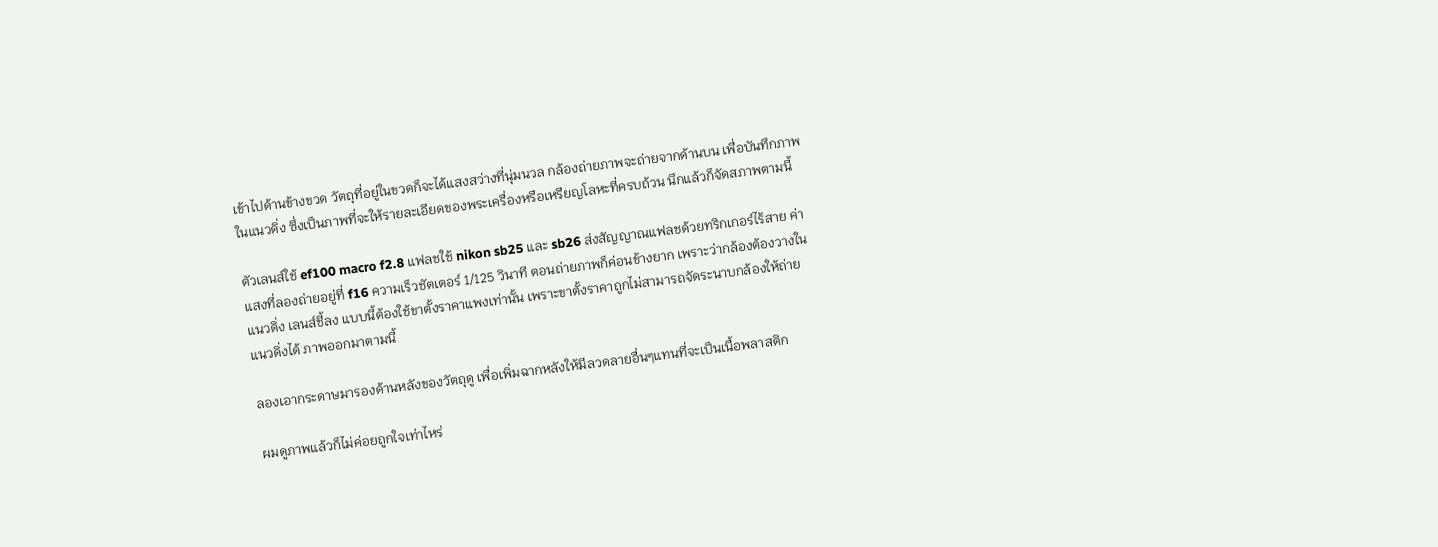เข้าไปด้านข้างขวด วัตถุที่อยู่ในขวดก็จะได้แสงสว่างที่นุ่มนวล กล้องถ่ายภาพจะถ่ายจากด้านบน เพื่อบันทึกภาพในแนวดิ่ง ซึ่งเป็นภาพที่จะให้รายละเอียดของพระเครื่องหรือเหรียญโลหะที่ครบถ้วน นึกแล้วก็จัดสภาพตามนี้

ตัวเลนส์ใช้ ef100 macro f2.8 แฟลชใช้ nikon sb25 และ sb26 ส่งสัญญาณแฟลชด้วยทริกเกอร์ไร้สาย ค่าแสงที่ลองถ่ายอยู่ที่ f16 ความเร็วชัตเตอร์ 1/125 วินาที ตอนถ่ายภาพก็ค่อนข้างยาก เพราะว่ากล้องต้องวางในแนวดิ่ง เลนส์ชี้ลง แบบนี้ต้องใช้ขาตั้งราคาแพงเท่านั้น เพราะขาตั้งราคาถูกไม่สามารถจัดระนาบกล้องให้ถ่ายแนวดิ่งได้ ภาพออกมาตามนี้

ลองเอากระดาษมารองด้านหลังของวัตถุดู เพื่อเพิ่มฉากหลังให้มีลวดลายอื่นๆแทนที่จะเป็นเนื้อพลาสติก

ผมดูภาพแล้วก็ไม่ค่อยถูกใจเท่าไหร่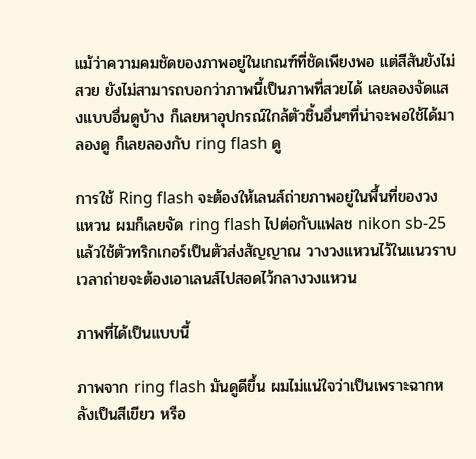แม้ว่าความคมชัดของภาพอยู่ในเกณฑ์ที่ชัดเพียงพอ แต่สีสันยังไม่สวย ยังไม่สามารถบอกว่าภาพนี้เป็นภาพที่สวยได้ เลยลองจัดแสงแบบอื่นดูบ้าง ก็เลยหาอุปกรณ์ใกล้ตัวชิ้นอื่นๆที่น่าจะพอใช้ได้มาลองดู ก็เลยลองกับ ring flash ดู

การใช้ Ring flash จะต้องให้เลนส์ถ่ายภาพอยู่ในพื้นที่ของวงแหวน ผมก็เลยจัด ring flash ไปต่อกับแฟลช nikon sb-25 แล้วใช้ตัวทริกเกอร์เป็นตัวส่งสัญญาณ วางวงแหวนไว้ในแนวราบ เวลาถ่ายจะต้องเอาเลนส์ไปสอดไว้กลางวงแหวน

ภาพที่ได้เป็นแบบนี้

ภาพจาก ring flash มันดูดีขึ้น ผมไม่แน่ใจว่าเป็นเพราะฉากหลังเป็นสีเขียว หรือ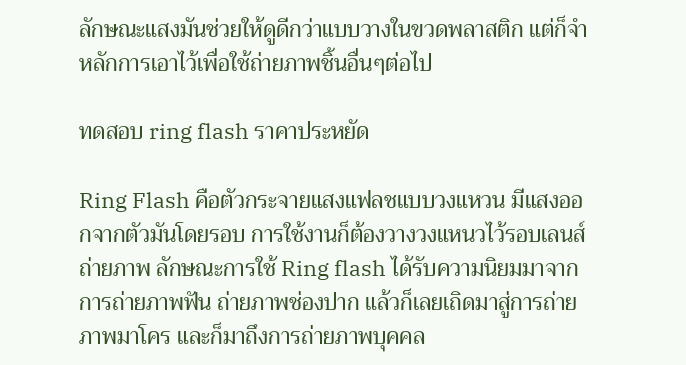ลักษณะแสงมันช่วยให้ดูดีกว่าแบบวางในขวดพลาสติก แต่ก็จำหลักการเอาไว้เพื่อใช้ถ่ายภาพชิ้นอื่นๆต่อไป

ทดสอบ ring flash ราคาประหยัด

Ring Flash คือตัวกระจายแสงแฟลชแบบวงแหวน มีแสงออกจากตัวมันโดยรอบ การใช้งานก็ต้องวางวงแหนวไว้รอบเลนส์ถ่ายภาพ ลักษณะการใช้ Ring flash ได้รับความนิยมมาจากการถ่ายภาพฟัน ถ่ายภาพช่องปาก แล้วก็เลยเถิดมาสู่การถ่ายภาพมาโคร และก็มาถึงการถ่ายภาพบุคคล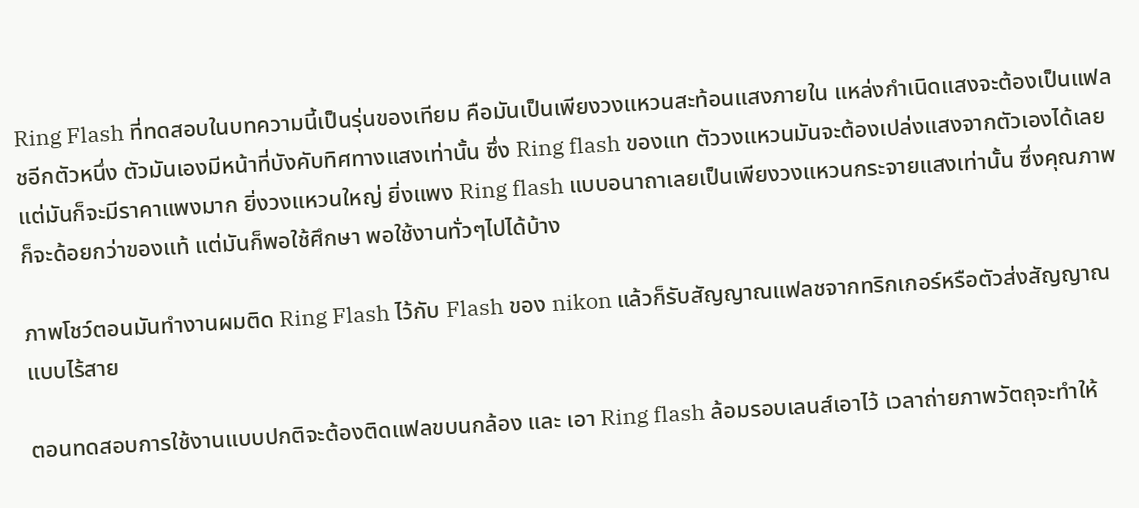Ring Flash ที่ทดสอบในบทความนี้เป็นรุ่นของเทียม คือมันเป็นเพียงวงแหวนสะท้อนแสงภายใน แหล่งกำเนิดแสงจะต้องเป็นแฟลชอีกตัวหนึ่ง ตัวมันเองมีหน้าที่บังคับทิศทางแสงเท่านั้น ซึ่ง Ring flash ของแท ตัววงแหวนมันจะต้องเปล่งแสงจากตัวเองได้เลย แต่มันก็จะมีราคาแพงมาก ยิ่งวงแหวนใหญ่ ยิ่งแพง Ring flash แบบอนาถาเลยเป็นเพียงวงแหวนกระจายแสงเท่านั้น ซึ่งคุณภาพก็จะด้อยกว่าของแท้ แต่มันก็พอใช้ศึกษา พอใช้งานทั่วๆไปได้บ้าง

ภาพโชว์ตอนมันทำงานผมติด Ring Flash ไว้กับ Flash ของ nikon แล้วก็รับสัญญาณแฟลชจากทริกเกอร์หรือตัวส่งสัญญาณแบบไร้สาย

ตอนทดสอบการใช้งานแบบปกติจะต้องติดแฟลขบนกล้อง และ เอา Ring flash ล้อมรอบเลนส์เอาไว้ เวลาถ่ายภาพวัตถุจะทำให้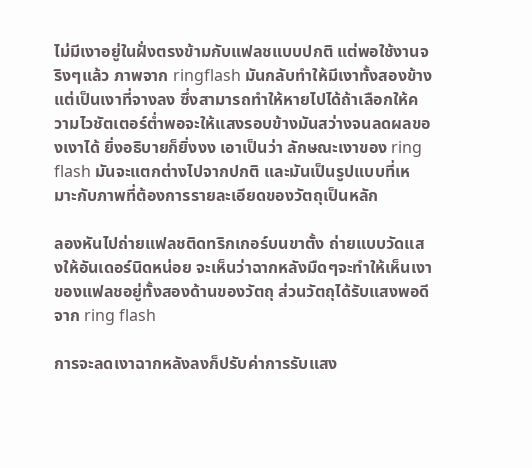ไม่มีเงาอยู่ในฝั่งตรงข้ามกับแฟลชแบบปกติ แต่พอใช้งานจริงๆแล้ว ภาพจาก ringflash มันกลับทำให้มีเงาทั้งสองข้าง แต่เป็นเงาที่จางลง ซึ่งสามารถทำให้หายไปได้ถ้าเลือกให้ความไวชัตเตอร์ต่ำพอจะให้แสงรอบข้างมันสว่างจนลดผลของเงาได้ ยิ่งอธิบายก็ยิ่งงง เอาเป็นว่า ลักษณะเงาของ ring flash มันจะแตกต่างไปจากปกติ และมันเป็นรูปแบบที่เหมาะกับภาพที่ต้องการรายละเอียดของวัตถุเป็นหลัก

ลองหันไปถ่ายแฟลชติดทริกเกอร์บนขาตั้ง ถ่ายแบบวัดแสงให้อันเดอร์นิดหน่อย จะเห็นว่าฉากหลังมืดๆจะทำให้เห็นเงาของแฟลชอยู่ทั้งสองด้านของวัตถุ ส่วนวัตถุได้รับแสงพอดีจาก ring flash

การจะลดเงาฉากหลังลงก็ปรับค่าการรับแสง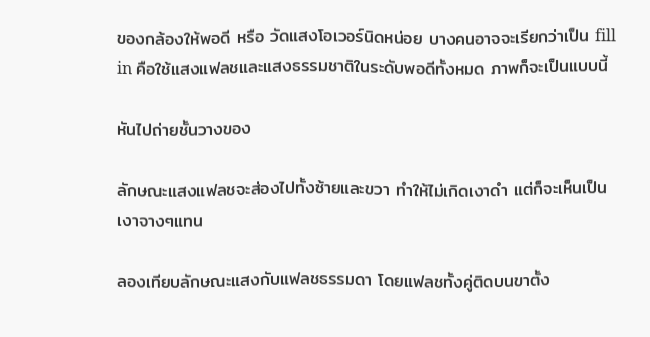ของกล้องให้พอดี หรือ วัดแสงโอเวอร์นิดหน่อย บางคนอาจจะเรียกว่าเป็น fill in คือใช้แสงแฟลชและแสงธรรมชาติในระดับพอดีทั้งหมด ภาพก็จะเป็นแบบนี้

หันไปถ่ายชั้นวางของ

ลักษณะแสงแฟลชจะส่องไปทั้งซ้ายและขวา ทำให้ไม่เกิดเงาดำ แต่ก็จะเห็นเป็นเงาจางๆแทน

ลองเทียบลักษณะแสงกับแฟลชธรรมดา โดยแฟลชทั้งคู่ติดบนขาตั้ง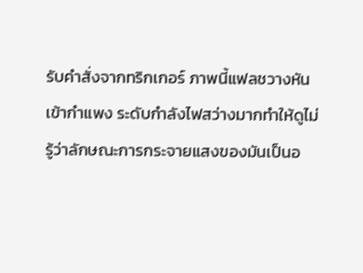รับคำสั่งจากทริกเกอร์ ภาพนี้แฟลชวางหันเข้ากำแพง ระดับกำลังไฟสว่างมากทำให้ดูไม่รู้ว่าลักษณะการกระจายแสงของมันเป็นอ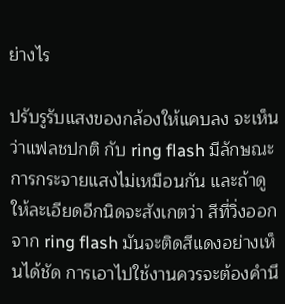ย่างไร

ปรับรูรับแสงของกล้องให้แคบลง จะเห็นว่าแฟลชปกติ กับ ring flash มีลักษณะการกระจายแสงไม่เหมือนกัน และถ้าดูให้ละเอียดอีกนิดจะสังเกตว่า สีที่วิ่งออกจาก ring flash มันจะติดสีแดงอย่างเห็นได้ชัด การเอาไปใช้งานควรจะต้องคำนึ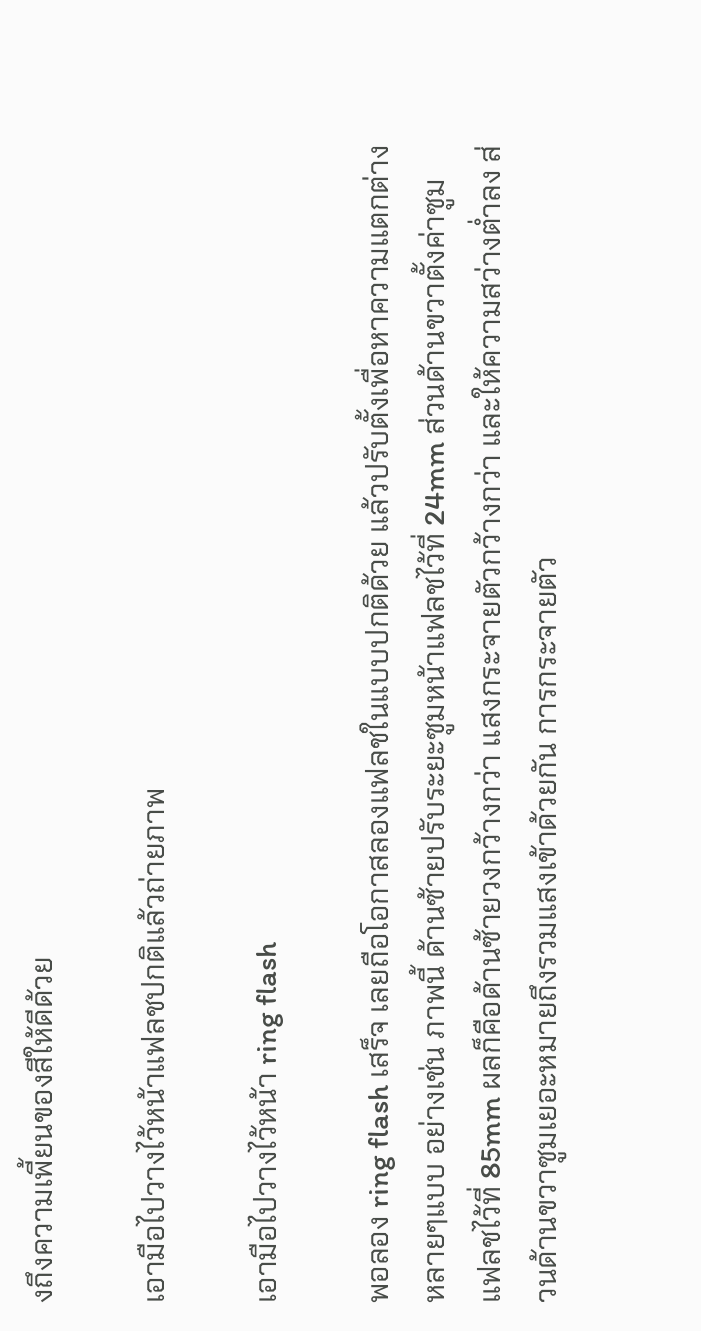งถึงความเพี้ยนของสีให้ดีด้วย

เอามือไปวางไว้หน้าแฟลชปกติแล้วถ่ายภาพ

เอามือไปวางไว้หน้า ring flash

พอลอง ring flash เสร็จ เลยถือโอกาสลองแฟลชในแบบปกติด้วย แล้วปรับตั้งเพื่อหาความแตกต่างหลายๆแบบ อย่างเช่น ภาพนี้ ด้านซ้ายปรับระยะซูมหน้าแฟลชไว้ที่ 24mm ส่วนด้านขวาตั้งค่าซูมแฟลชไว้ที่ 85mm ผลก็คือด้านซ้ายวงกว้างกว่า แสงกระจายตัวกว้างกว่า และให้ความสว่างต่ำลง ส่วนด้านขวาซูมเยอะหมายถึงรวมแสงเข้าด้วยกัน การกระจายตัว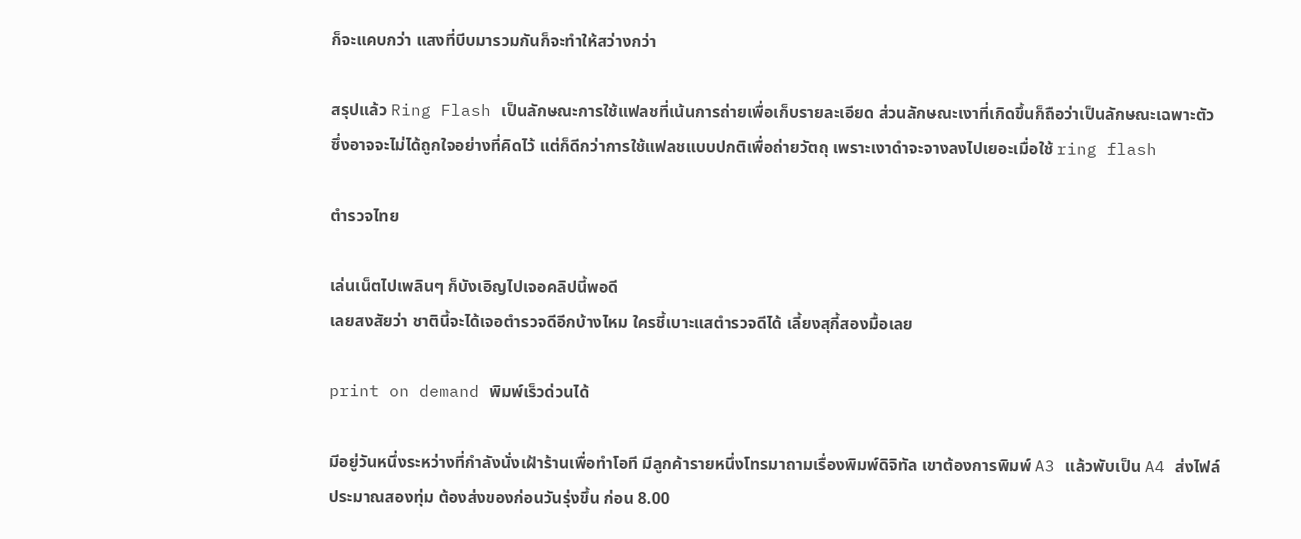ก็จะแคบกว่า แสงที่บีบมารวมกันก็จะทำให้สว่างกว่า

สรุปแล้ว Ring Flash เป็นลักษณะการใช้แฟลชที่เน้นการถ่ายเพื่อเก็บรายละเอียด ส่วนลักษณะเงาที่เกิดขึ้นก็ถือว่าเป็นลักษณะเฉพาะตัว ซึ่งอาจจะไม่ได้ถูกใจอย่างที่คิดไว้ แต่ก็ดีกว่าการใช้แฟลชแบบปกติเพื่อถ่ายวัตถุ เพราะเงาดำจะจางลงไปเยอะเมื่อใช้ ring flash

ตำรวจไทย

เล่นเน็ตไปเพลินๆ ก็บังเอิญไปเจอคลิปนี้พอดี
เลยสงสัยว่า ชาตินี้จะได้เจอตำรวจดีอีกบ้างไหม ใครชี้เบาะแสตำรวจดีได้ เลี้ยงสุกี้สองมื้อเลย

print on demand พิมพ์เร็วด่วนได้

มีอยู่วันหนึ่งระหว่างที่กำลังนั่งเฝ้าร้านเพื่อทำโอที มีลูกค้ารายหนึ่งโทรมาถามเรื่องพิมพ์ดิจิทัล เขาต้องการพิมพ์ A3 แล้วพับเป็น A4 ส่งไฟล์ประมาณสองทุ่ม ต้องส่งของก่อนวันรุ่งขึ้น ก่อน 8.00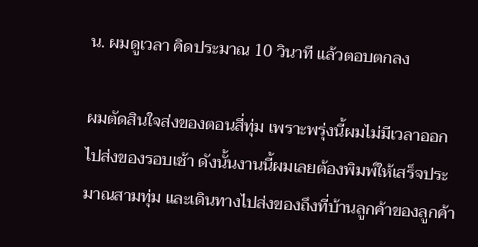น. ผมดูเวลา คิดประมาณ 10 วินาที แล้วตอบตกลง

ผมตัดสินใจส่งของตอนสี่ทุ่ม เพราะพรุ่งนี้ผมไม่มีเวลาออกไปส่งของรอบเช้า ดังนั้นงานนี้ผมเลยต้องพิมพ์ให้เสร็จประมาณสามทุ่ม และเดินทางไปส่งของถึงที่บ้านลูกค้าของลูกค้า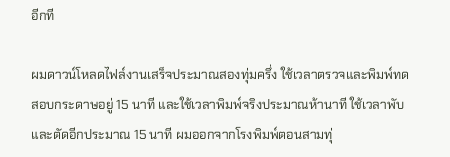อีกที

ผมดาวน์โหลดไฟล์งานเสร็จประมาณสองทุ่มครึ่ง ใช้เวลาตรวจและพิมพ์ทดสอบกระดาษอยู่ 15 นาที และใช้เวลาพิมพ์จริงประมาณห้านาที ใช้เวลาพับและตัดอีกประมาณ 15 นาที ผมออกจากโรงพิมพ์ตอนสามทุ่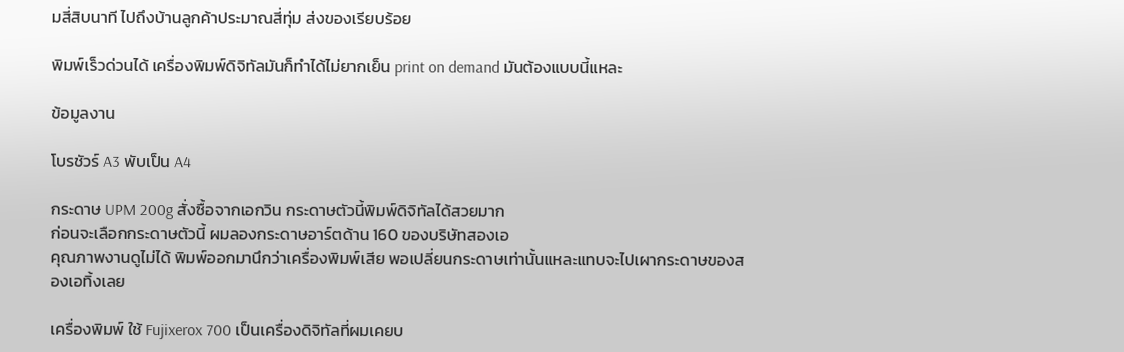มสี่สิบนาที ไปถึงบ้านลูกค้าประมาณสี่ทุ่ม ส่งของเรียบร้อย

พิมพ์เร็วด่วนได้ เครื่องพิมพ์ดิจิทัลมันก็ทำได้ไม่ยากเย็น print on demand มันต้องแบบนี้แหละ

ข้อมูลงาน

โบรชัวร์ A3 พับเป็น A4

กระดาษ UPM 200g สั่งซื้อจากเอกวิน กระดาษตัวนี้พิมพ์ดิจิทัลได้สวยมาก
ก่อนจะเลือกกระดาษตัวนี้ ผมลองกระดาษอาร์ตด้าน 160 ของบริษัทสองเอ
คุณภาพงานดูไม่ได้ พิมพ์ออกมานึกว่าเครื่องพิมพ์เสีย พอเปลี่ยนกระดาษเท่านั้นแหละแทบจะไปเผากระดาษของสองเอทิ้งเลย

เครื่องพิมพ์ ใช้ Fujixerox 700 เป็นเครื่องดิจิทัลที่ผมเคยบ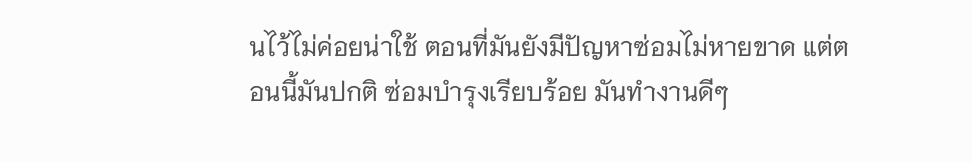นไว้ไม่ค่อยน่าใช้ ตอนที่มันยังมีปัญหาซ่อมไม่หายขาด แต่ตอนนี้มันปกติ ซ่อมบำรุงเรียบร้อย มันทำงานดีๆ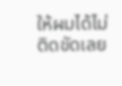ให้ผมได้ไม่ติดขัดเลย